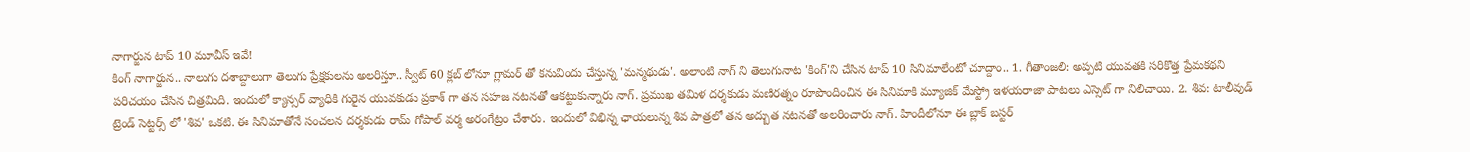నాగార్జున టాప్ 10 మూవీస్ ఇవే!
కింగ్ నాగార్జున.. నాలుగు దశాబ్దాలుగా తెలుగు ప్రేక్షకులను అలరిస్తూ.. స్వీట్ 60 క్లబ్ లోనూ గ్లామర్ తో కనువిందు చేస్తున్న 'మన్మథుడు'. అలాంటి నాగ్ ని తెలుగునాట 'కింగ్'ని చేసిన టాప్ 10 సినిమాలేంటో చూద్దాం.. 1. గీతాంజలి: అప్పటి యువతకి సరికొత్త ప్రేమకథని పరిచయం చేసిన చిత్రమిది. ఇందులో క్యాన్సర్ వ్యాధికి గురైన యువకుడు ప్రకాశ్ గా తన సహజ నటనతో ఆకట్టుకున్నారు నాగ్. ప్రముఖ తమిళ దర్శకుడు మణిరత్నం రూపొందించిన ఈ సినిమాకి మ్యూజిక్ మేస్ట్రో ఇళయరాజా పాటలు ఎస్సెట్ గా నిలిచాయి. 2. శివ: టాలీవుడ్ ట్రెండ్ సెట్టర్స్ లో 'శివ' ఒకటి. ఈ సినిమాతోనే సంచలన దర్శకుడు రామ్ గోపాల్ వర్మ అరంగేట్రం చేశారు. ఇందులో విభిన్న ఛాయలున్న శివ పాత్రలో తన అద్బుత నటనతో అలరించారు నాగ్. హిందీలోనూ ఈ బ్లాక్ బస్టర్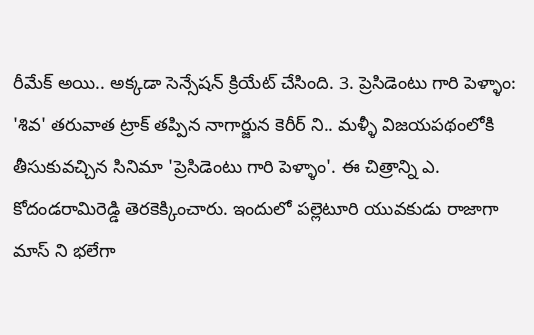రీమేక్ అయి.. అక్కడా సెన్సేషన్ క్రియేట్ చేసింది. 3. ప్రెసిడెంటు గారి పెళ్ళాం: 'శివ' తరువాత ట్రాక్ తప్పిన నాగార్జున కెరీర్ ని.. మళ్ళీ విజయపథంలోకి తీసుకువచ్చిన సినిమా 'ప్రెసిడెంటు గారి పెళ్ళాం'. ఈ చిత్రాన్ని ఎ. కోదండరామిరెడ్డి తెరకెక్కించారు. ఇందులో పల్లెటూరి యువకుడు రాజాగా మాస్ ని భలేగా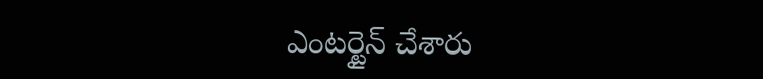ఎంటర్టైన్ చేశారు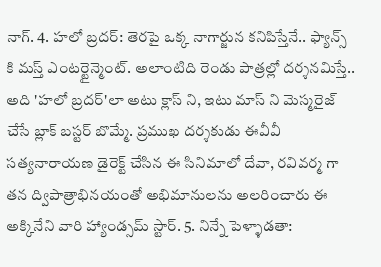నాగ్. 4. హలో బ్రదర్: తెరపై ఒక్క నాగార్జున కనిపిస్తేనే.. ఫ్యాన్స్ కి మస్త్ ఎంటర్టైన్మెంట్. అలాంటిది రెండు పాత్రల్లో దర్శనమిస్తే.. అది 'హలో బ్రదర్'లా అటు క్లాస్ ని, ఇటు మాస్ ని మెస్మరైజ్ చేసే బ్లాక్ బస్టర్ బొమ్మే. ప్రముఖ దర్శకుడు ఈవీవీ సత్యనారాయణ డైరెక్ట్ చేసిన ఈ సినిమాలో దేవా, రవివర్మ గా తన ద్విపాత్రాభినయంతో అభిమానులను అలరించారు ఈ అక్కినేని వారి హ్యాండ్సమ్ స్టార్. 5. నిన్నే పెళ్ళాడతా: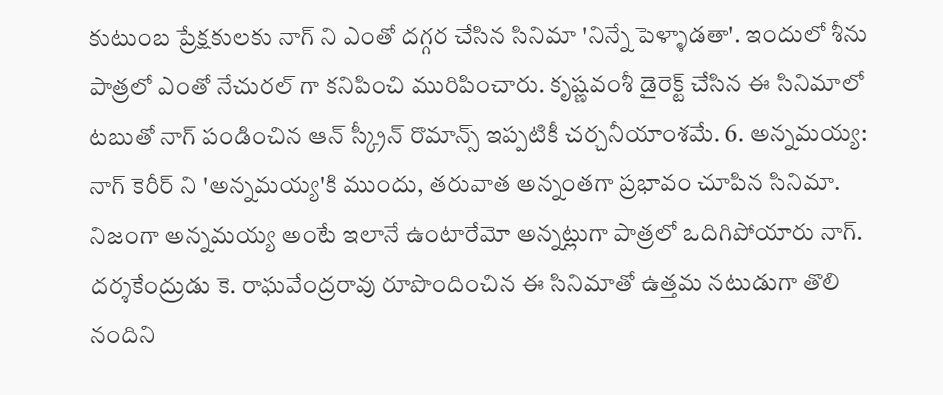కుటుంబ ప్రేక్షకులకు నాగ్ ని ఎంతో దగ్గర చేసిన సినిమా 'నిన్నే పెళ్ళాడతా'. ఇందులో శీను పాత్రలో ఎంతో నేచురల్ గా కనిపించి మురిపించారు. కృష్ణవంశీ డైరెక్ట్ చేసిన ఈ సినిమాలో టబుతో నాగ్ పండించిన ఆన్ స్క్రీన్ రొమాన్స్ ఇప్పటికీ చర్చనీయాంశమే. 6. అన్నమయ్య: నాగ్ కెరీర్ ని 'అన్నమయ్య'కి ముందు, తరువాత అన్నంతగా ప్రభావం చూపిన సినిమా. నిజంగా అన్నమయ్య అంటే ఇలానే ఉంటారేమో అన్నట్లుగా పాత్రలో ఒదిగిపోయారు నాగ్. దర్శకేంద్రుడు కె. రాఘవేంద్రరావు రూపొందించిన ఈ సినిమాతో ఉత్తమ నటుడుగా తొలి నందిని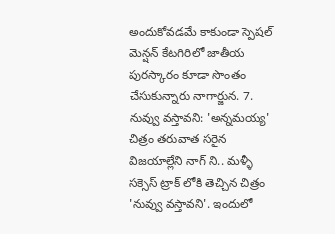అందుకోవడమే కాకుండా స్పెషల్ మెన్షన్ కేటగిరిలో జాతీయ పురస్కారం కూడా సొంతం చేసుకున్నారు నాగార్జున. 7. నువ్వు వస్తావని: 'అన్నమయ్య' చిత్రం తరువాత సరైన విజయాల్లేని నాగ్ ని.. మళ్ళీ సక్సెస్ ట్రాక్ లోకి తెచ్చిన చిత్రం 'నువ్వు వస్తావని'. ఇందులో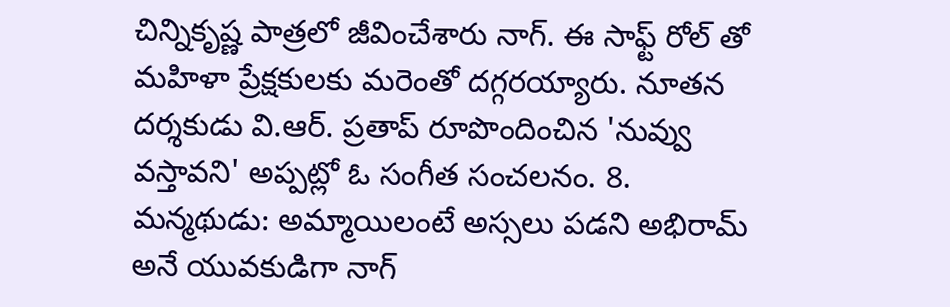చిన్నికృష్ణ పాత్రలో జీవించేశారు నాగ్. ఈ సాఫ్ట్ రోల్ తో మహిళా ప్రేక్షకులకు మరెంతో దగ్గరయ్యారు. నూతన దర్శకుడు వి.ఆర్. ప్రతాప్ రూపొందించిన 'నువ్వు వస్తావని' అప్పట్లో ఓ సంగీత సంచలనం. 8. మన్మథుడు: అమ్మాయిలంటే అస్సలు పడని అభిరామ్ అనే యువకుడిగా నాగ్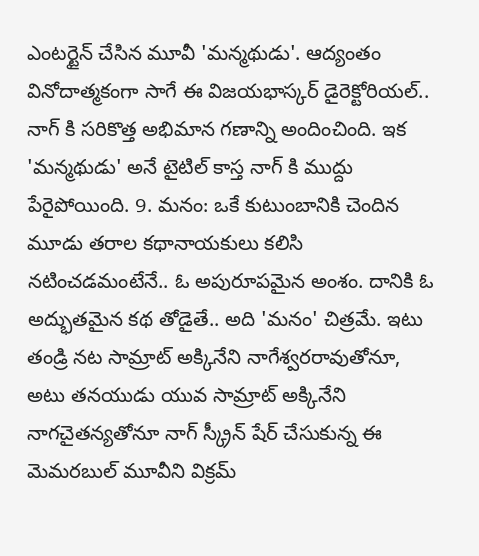ఎంటర్టైన్ చేసిన మూవీ 'మన్మథుడు'. ఆద్యంతం వినోదాత్మకంగా సాగే ఈ విజయభాస్కర్ డైరెక్టోరియల్.. నాగ్ కి సరికొత్త అభిమాన గణాన్ని అందించింది. ఇక 'మన్మథుడు' అనే టైటిల్ కాస్త నాగ్ కి ముద్దు పేరైపోయింది. 9. మనం: ఒకే కుటుంబానికి చెందిన మూడు తరాల కథానాయకులు కలిసి నటించడమంటేనే.. ఓ అపురూపమైన అంశం. దానికి ఓ అద్భుతమైన కథ తోడైతే.. అది 'మనం' చిత్రమే. ఇటు తండ్రి నట సామ్రాట్ అక్కినేని నాగేశ్వరరావుతోనూ, అటు తనయుడు యువ సామ్రాట్ అక్కినేని నాగచైతన్యతోనూ నాగ్ స్క్రీన్ షేర్ చేసుకున్న ఈ మెమరబుల్ మూవీని విక్రమ్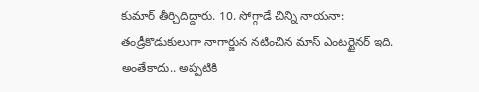కుమార్ తీర్చిదిద్దారు. 10. సోగ్గాడే చిన్ని నాయనా: తండ్రీకొడుకులుగా నాగార్జున నటించిన మాస్ ఎంటర్టైనర్ ఇది. అంతేకాదు.. అప్పటికి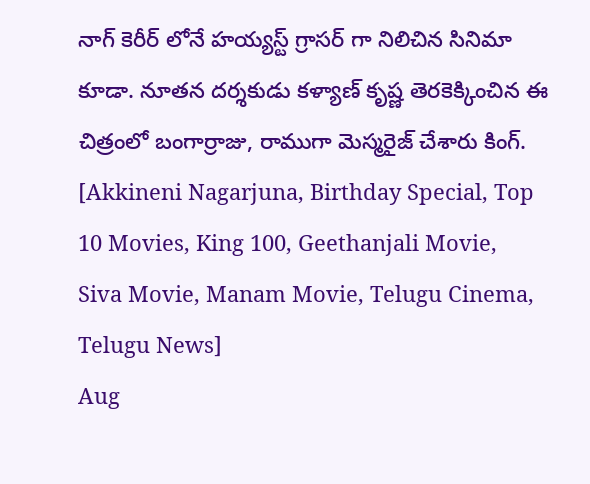నాగ్ కెరీర్ లోనే హయ్యస్ట్ గ్రాసర్ గా నిలిచిన సినిమా కూడా. నూతన దర్శకుడు కళ్యాణ్ కృష్ణ తెరకెక్కించిన ఈ చిత్రంలో బంగార్రాజు, రాముగా మెస్మరైజ్ చేశారు కింగ్. [Akkineni Nagarjuna, Birthday Special, Top 10 Movies, King 100, Geethanjali Movie, Siva Movie, Manam Movie, Telugu Cinema, Telugu News]
Aug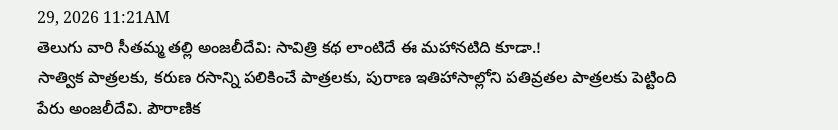29, 2026 11:21AM
తెలుగు వారి సీతమ్మ తల్లి అంజలీదేవి: సావిత్రి కథ లాంటిదే ఈ మహానటిది కూడా.!
సాత్విక పాత్రలకు, కరుణ రసాన్ని పలికించే పాత్రలకు, పురాణ ఇతిహాసాల్లోని పతివ్రతల పాత్రలకు పెట్టింది పేరు అంజలీదేవి. పౌరాణిక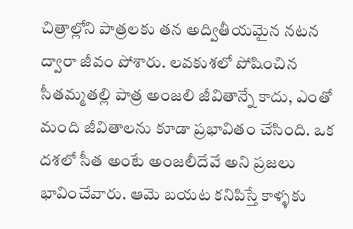చిత్రాల్లోని పాత్రలకు తన అద్వితీయమైన నటన ద్వారా జీవం పోశారు. లవకుశలో పోషించిన సీతమ్మతల్లి పాత్ర అంజలి జీవితాన్నే కాదు, ఎంతో మంది జీవితాలను కూడా ప్రభావితం చేసింది. ఒక దశలో సీత అంటే అంజలీదేవే అని ప్రజలు భావించేవారు. ఆమె బయట కనిపిస్తే కాళ్ళకు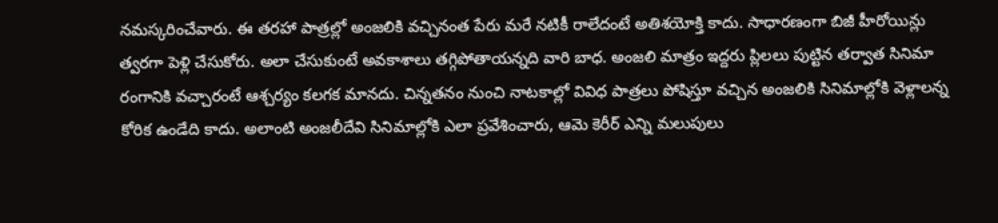నమస్కరించేవారు. ఈ తరహా పాత్రల్లో అంజలికి వచ్చినంత పేరు మరే నటికీ రాలేదంటే అతిశయోక్తి కాదు. సాధారణంగా బిజీ హీరోయిన్లు త్వరగా పెళ్లి చేసుకోరు. అలా చేసుకుంటే అవకాశాలు తగ్గిపోతాయన్నది వారి బాధ. అంజలి మాత్రం ఇద్దరు ప్లిలలు పుట్టిన తర్వాత సినిమా రంగానికి వచ్చారంటే ఆశ్చర్యం కలగక మానదు. చిన్నతనం నుంచి నాటకాల్లో వివిధ పాత్రలు పోషిస్తూ వచ్చిన అంజలికి సినిమాల్లోకి వెళ్లాలన్న కోరిక ఉండేది కాదు. అలాంటి అంజలీదేవి సినిమాల్లోకి ఎలా ప్రవేశించారు, ఆమె కెరీర్ ఎన్ని మలుపులు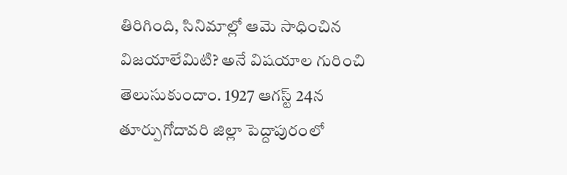తిరిగింది, సినిమాల్లో ఆమె సాధించిన విజయాలేమిటి? అనే విషయాల గురించి తెలుసుకుందాం. 1927 ఆగస్ట్ 24న తూర్పుగోదావరి జిల్లా పెద్దాపురంలో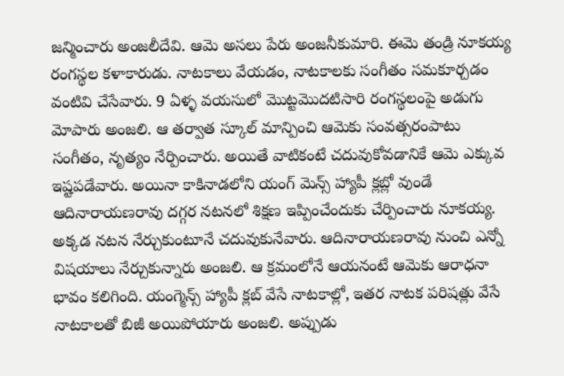జన్మించారు అంజలీదేవి. ఆమె అసలు పేరు అంజనీకుమారి. ఈమె తండ్రి నూకయ్య రంగస్థల కళాకారుడు. నాటకాలు వేయడం, నాటకాలకు సంగీతం సమకూర్చడం వంటివి చేసేవారు. 9 ఏళ్ళ వయసులో మొట్టమొదటిసారి రంగస్థలంపై అడుగు మోపారు అంజలి. ఆ తర్వాత స్కూల్ మాన్పించి ఆమెకు సంవత్సరంపాటు సంగీతం, నృత్యం నేర్పించారు. అయితే వాటికంటే చదువుకోవడానికే ఆమె ఎక్కువ ఇష్టపడేవారు. అయినా కాకినాడలోని యంగ్ మెన్స్ హ్యాపీ క్లబ్లో వుండే ఆదినారాయణరావు దగ్గర నటనలో శిక్షణ ఇప్పించేందుకు చేర్పించారు నూకయ్య. అక్కడ నటన నేర్చుకుంటూనే చదువుకునేవారు. ఆదినారాయణరావు నుంచి ఎన్నో విషయాలు నేర్చుకున్నారు అంజలి. ఆ క్రమంలోనే ఆయనంటే ఆమెకు ఆరాధనా భావం కలిగింది. యంగ్మెన్స్ హ్యాపీ క్లబ్ వేసే నాటకాల్లో, ఇతర నాటక పరిషత్లు వేసే నాటకాలతో బిజీ అయిపోయారు అంజలి. అప్పుడు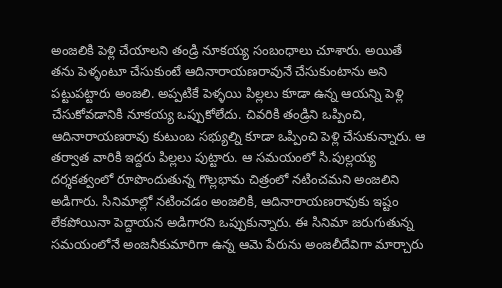అంజలికి పెళ్లి చేయాలని తండ్రి నూకయ్య సంబంధాలు చూశారు. అయితే తను పెళ్ళంటూ చేసుకుంటే ఆదినారాయణరావునే చేసుకుంటాను అని పట్టుపట్టారు అంజలి. అప్పటికే పెళ్ళయి పిల్లలు కూడా ఉన్న ఆయన్ని పెళ్లి చేసుకోవడానికి నూకయ్య ఒప్పుకోలేదు. చివరికి తండ్రిని ఒప్పించి, ఆదినారాయణరావు కుటుంబ సభ్యుల్ని కూడా ఒప్పించి పెళ్లి చేసుకున్నారు. ఆ తర్వాత వారికి ఇద్దరు పిల్లలు పుట్టారు. ఆ సమయంలో సి.పుల్లయ్య దర్శకత్వంలో రూపొందుతున్న గొల్లభామ చిత్రంలో నటించమని అంజలిని అడిగారు. సినిమాల్లో నటించడం అంజలికి, ఆదినారాయణరావుకు ఇష్టం లేకపోయినా పెద్దాయన అడిగారని ఒప్పుకున్నారు. ఈ సినిమా జరుగుతున్న సమయంలోనే అంజనీకుమారిగా ఉన్న ఆమె పేరును అంజలీదేవిగా మార్చారు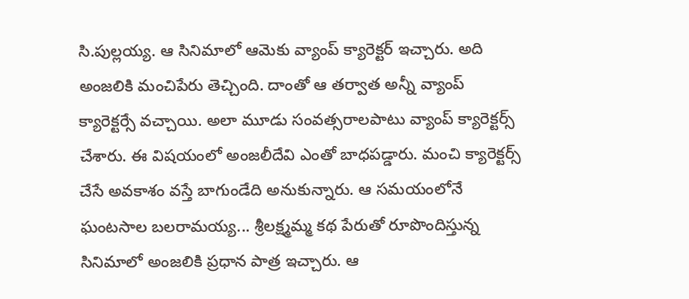సి.పుల్లయ్య. ఆ సినిమాలో ఆమెకు వ్యాంప్ క్యారెక్టర్ ఇచ్చారు. అది అంజలికి మంచిపేరు తెచ్చింది. దాంతో ఆ తర్వాత అన్నీ వ్యాంప్ క్యారెక్టర్సే వచ్చాయి. అలా మూడు సంవత్సరాలపాటు వ్యాంప్ క్యారెక్టర్స్ చేశారు. ఈ విషయంలో అంజలీదేవి ఎంతో బాధపడ్డారు. మంచి క్యారెక్టర్స్ చేసే అవకాశం వస్తే బాగుండేది అనుకున్నారు. ఆ సమయంలోనే ఘంటసాల బలరామయ్య... శ్రీలక్ష్మమ్మ కథ పేరుతో రూపొందిస్తున్న సినిమాలో అంజలికి ప్రధాన పాత్ర ఇచ్చారు. ఆ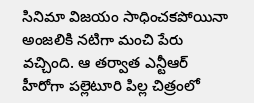సినిమా విజయం సాధించకపోయినా అంజలికి నటిగా మంచి పేరు వచ్చింది. ఆ తర్వాత ఎన్టీఆర్ హీరోగా పల్లెటూరి పిల్ల చిత్రంలో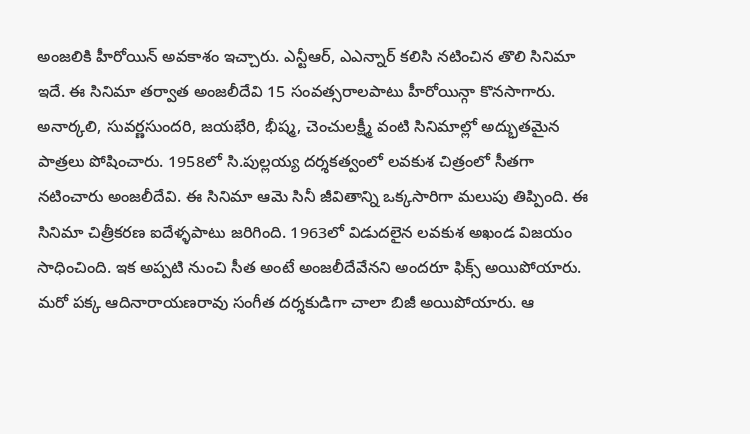అంజలికి హీరోయిన్ అవకాశం ఇచ్చారు. ఎన్టీఆర్, ఎఎన్నార్ కలిసి నటించిన తొలి సినిమా ఇదే. ఈ సినిమా తర్వాత అంజలీదేవి 15 సంవత్సరాలపాటు హీరోయిన్గా కొనసాగారు. అనార్కలి, సువర్ణసుందరి, జయభేరి, భీష్మ, చెంచులక్ష్మీ వంటి సినిమాల్లో అద్భుతమైన పాత్రలు పోషించారు. 1958లో సి.పుల్లయ్య దర్శకత్వంలో లవకుశ చిత్రంలో సీతగా నటించారు అంజలీదేవి. ఈ సినిమా ఆమె సినీ జీవితాన్ని ఒక్కసారిగా మలుపు తిప్పింది. ఈ సినిమా చిత్రీకరణ ఐదేళ్ళపాటు జరిగింది. 1963లో విడుదలైన లవకుశ అఖండ విజయం సాధించింది. ఇక అప్పటి నుంచి సీత అంటే అంజలీదేవేనని అందరూ ఫిక్స్ అయిపోయారు. మరో పక్క ఆదినారాయణరావు సంగీత దర్శకుడిగా చాలా బిజీ అయిపోయారు. ఆ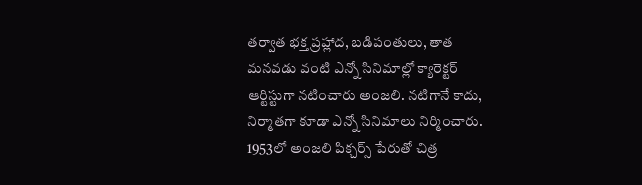తర్వాత భక్త ప్రహ్లాద, బడిపంతులు, తాత మనవడు వంటి ఎన్నో సినిమాల్లో క్యారెక్టర్ ఆర్టిస్టుగా నటించారు అంజలి. నటిగానే కాదు, నిర్మాతగా కూడా ఎన్నో సినిమాలు నిర్మించారు. 1953లో అంజలి పిక్చర్స్ పేరుతో చిత్ర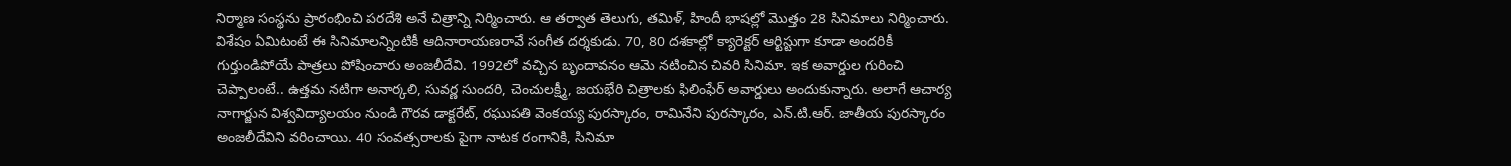నిర్మాణ సంస్థను ప్రారంభించి పరదేశి అనే చిత్రాన్ని నిర్మించారు. ఆ తర్వాత తెలుగు, తమిళ్, హిందీ భాషల్లో మొత్తం 28 సినిమాలు నిర్మించారు. విశేషం ఏమిటంటే ఈ సినిమాలన్నింటికీ ఆదినారాయణరావే సంగీత దర్శకుడు. 70, 80 దశకాల్లో క్యారెక్టర్ ఆర్టిస్టుగా కూడా అందరికీ గుర్తుండిపోయే పాత్రలు పోషించారు అంజలీదేవి. 1992లో వచ్చిన బృందావనం ఆమె నటించిన చివరి సినిమా. ఇక అవార్డుల గురించి చెప్పాలంటే.. ఉత్తమ నటిగా అనార్కలి, సువర్ణ సుందరి, చెంచులక్ష్మీ, జయభేరి చిత్రాలకు ఫిలింఫేర్ అవార్డులు అందుకున్నారు. అలాగే ఆచార్య నాగార్జున విశ్వవిద్యాలయం నుండి గౌరవ డాక్టరేట్, రఘుపతి వెంకయ్య పురస్కారం, రామినేని పురస్కారం, ఎన్.టి.ఆర్. జాతీయ పురస్కారం అంజలీదేవిని వరించాయి. 40 సంవత్సరాలకు పైగా నాటక రంగానికి, సినిమా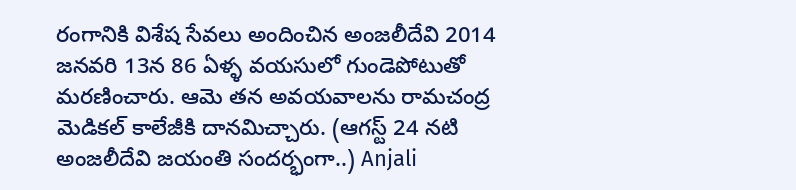రంగానికి విశేష సేవలు అందించిన అంజలీదేవి 2014 జనవరి 13న 86 ఏళ్ళ వయసులో గుండెపోటుతో మరణించారు. ఆమె తన అవయవాలను రామచంద్ర మెడికల్ కాలేజీకి దానమిచ్చారు. (ఆగస్ట్ 24 నటి అంజలీదేవి జయంతి సందర్భంగా..) Anjali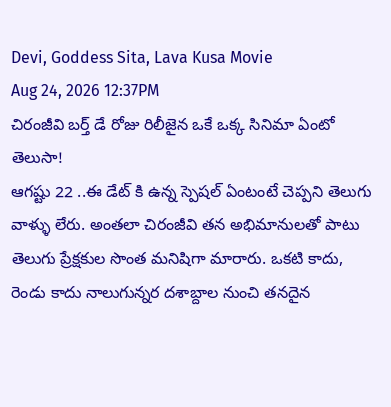Devi, Goddess Sita, Lava Kusa Movie
Aug 24, 2026 12:37PM
చిరంజీవి బర్త్ డే రోజు రిలీజైన ఒకే ఒక్క సినిమా ఏంటో తెలుసా!
ఆగష్టు 22 ..ఈ డేట్ కి ఉన్న స్పెషల్ ఏంటంటే చెప్పని తెలుగు వాళ్ళు లేరు. అంతలా చిరంజీవి తన అభిమానులతో పాటు తెలుగు ప్రేక్షకుల సొంత మనిషిగా మారారు. ఒకటి కాదు, రెండు కాదు నాలుగున్నర దశాబ్దాల నుంచి తనదైన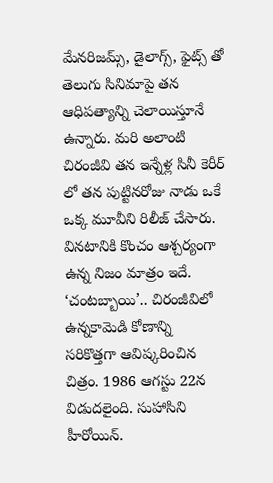మేనరిజమ్స్, డైలాగ్స్, ఫైట్స్ తో తెలుగు సినిమాపై తన ఆధిపత్యాన్ని చెలాయిస్తూనే ఉన్నారు. మరి అలాంటి చిరంజీవి తన ఇన్నేళ్ల సినీ కెరీర్ లో తన పుట్టినరోజు నాడు ఒకే ఒక్క మూవీని రిలీజ్ చేసారు. వినటానికి కొంచం ఆశ్చర్యంగా ఉన్న నిజం మాత్రం ఇదే. ‘చంటబ్బాయి’.. చిరంజీవిలో ఉన్నకామెడి కోణాన్ని సరికొత్తగా ఆవిష్కరించిన చిత్రం. 1986 ఆగస్టు 22న విడుదలైంది. సుహాసిని హీరోయిన్.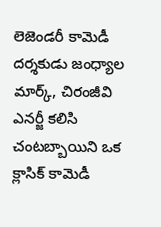లెజెండరీ కామెడీ దర్శకుడు జంధ్యాల మార్క్, చిరంజీవి ఎనర్జీ కలిసి చంటబ్బాయిని ఒక క్లాసిక్ కామెడీ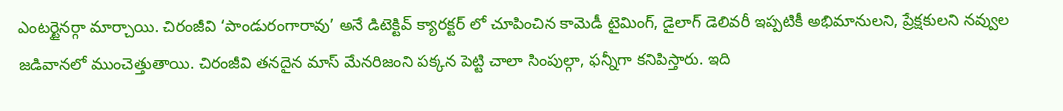ఎంటర్టైనర్గా మార్చాయి. చిరంజీవి ‘పాండురంగారావు’ అనే డిటెక్టివ్ క్యారక్టర్ లో చూపించిన కామెడీ టైమింగ్, డైలాగ్ డెలివరీ ఇప్పటికీ అభిమానులని, ప్రేక్షకులని నవ్వుల జడివానలో ముంచెత్తుతాయి. చిరంజీవి తనదైన మాస్ మేనరిజంని పక్కన పెట్టి చాలా సింపుల్గా, ఫన్నీగా కనిపిస్తారు. ఇది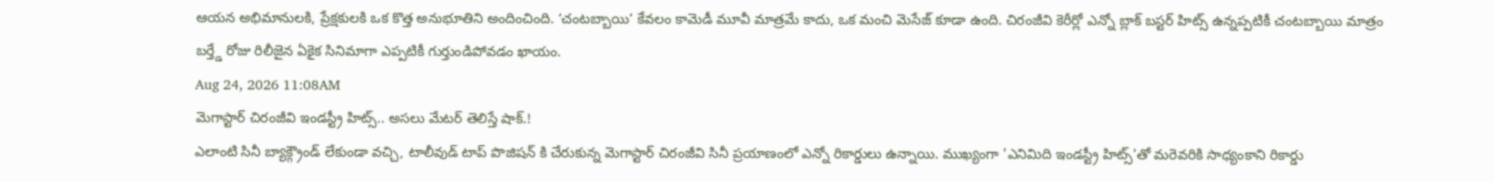ఆయన అభిమానులకి, ప్రేక్షకులకి ఒక కొత్త అనుభూతిని అందించింది. ‘చంటబ్బాయి’ కేవలం కామెడీ మూవీ మాత్రమే కాదు, ఒక మంచి మెసేజ్ కూడా ఉంది. చిరంజీవి కెరీర్లో ఎన్నో బ్లాక్ బస్టర్ హిట్స్ ఉన్నప్పటికీ చంటబ్బాయి మాత్రం బర్త్డే రోజు రిలీజైన ఏకైక సినిమాగా ఎప్పటికీ గుర్తుండిపోవడం ఖాయం.
Aug 24, 2026 11:08AM
మెగాస్టార్ చిరంజీవి ఇండస్ట్రీ హిట్స్.. అసలు మేటర్ తెలిస్తే షాక్.!
ఎలాంటి సినీ బ్యాక్గ్రౌండ్ లేకుండా వచ్చి, టాలీవుడ్ టాప్ పొజిషన్ కి చేరుకున్న మెగాస్టార్ చిరంజీవి సినీ ప్రయాణంలో ఎన్నో రికార్డులు ఉన్నాయి. ముఖ్యంగా 'ఎనిమిది ఇండస్ట్రీ హిట్స్'తో మరెవరికి సాధ్యంకాని రికార్డు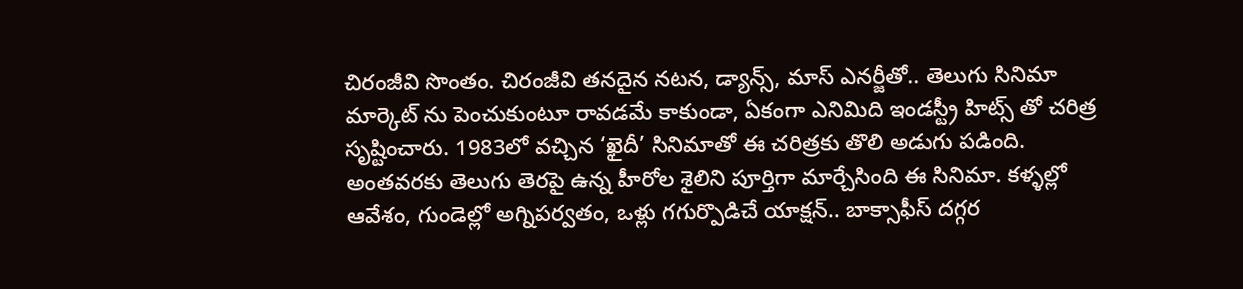చిరంజీవి సొంతం. చిరంజీవి తనదైన నటన, డ్యాన్స్, మాస్ ఎనర్జీతో.. తెలుగు సినిమా మార్కెట్ ను పెంచుకుంటూ రావడమే కాకుండా, ఏకంగా ఎనిమిది ఇండస్ట్రీ హిట్స్ తో చరిత్ర సృష్టించారు. 1983లో వచ్చిన ‘ఖైదీ’ సినిమాతో ఈ చరిత్రకు తొలి అడుగు పడింది. అంతవరకు తెలుగు తెరపై ఉన్న హీరోల శైలిని పూర్తిగా మార్చేసింది ఈ సినిమా. కళ్ళల్లో ఆవేశం, గుండెల్లో అగ్నిపర్వతం, ఒళ్లు గగుర్పొడిచే యాక్షన్.. బాక్సాఫీస్ దగ్గర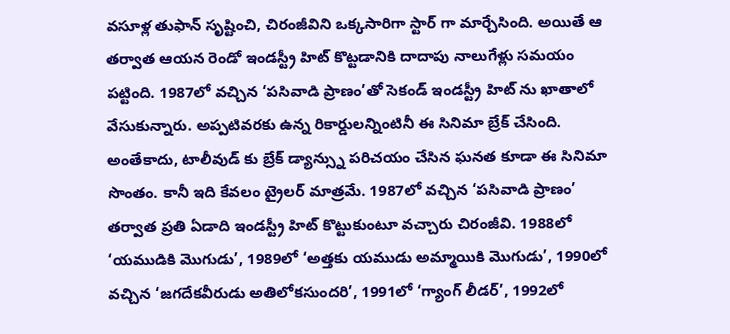వసూళ్ల తుఫాన్ సృష్టించి, చిరంజీవిని ఒక్కసారిగా స్టార్ గా మార్చేసింది. అయితే ఆ తర్వాత ఆయన రెండో ఇండస్ట్రీ హిట్ కొట్టడానికి దాదాపు నాలుగేళ్లు సమయం పట్టింది. 1987లో వచ్చిన ‘పసివాడి ప్రాణం’తో సెకండ్ ఇండస్ట్రీ హిట్ ను ఖాతాలో వేసుకున్నారు. అప్పటివరకు ఉన్న రికార్డులన్నింటినీ ఈ సినిమా బ్రేక్ చేసింది. అంతేకాదు, టాలీవుడ్ కు బ్రేక్ డ్యాన్స్ను పరిచయం చేసిన ఘనత కూడా ఈ సినిమా సొంతం. కానీ ఇది కేవలం ట్రైలర్ మాత్రమే. 1987లో వచ్చిన ‘పసివాడి ప్రాణం’ తర్వాత ప్రతి ఏడాది ఇండస్ట్రీ హిట్ కొట్టుకుంటూ వచ్చారు చిరంజీవి. 1988లో ‘యముడికి మొగుడు’, 1989లో ‘అత్తకు యముడు అమ్మాయికి మొగుడు’, 1990లో వచ్చిన ‘జగదేకవీరుడు అతిలోకసుందరి’, 1991లో ‘గ్యాంగ్ లీడర్’, 1992లో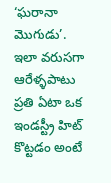‘ఘరానా మొగుడు’. ఇలా వరుసగా ఆరేళ్ళపాటు ప్రతి ఏటా ఒక ఇండస్ట్రీ హిట్ కొట్టడం అంటే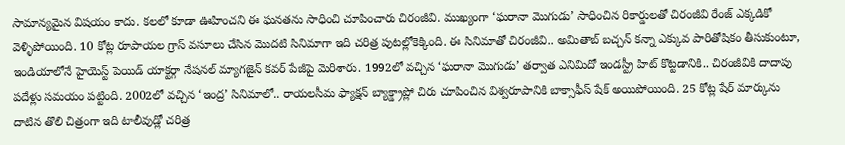సామాన్యమైన విషయం కాదు. కలలో కూడా ఊహించని ఈ ఘనతను సాధించి చూపించారు చిరంజీవి. ముఖ్యంగా ‘ఘరానా మొగుడు’ సాధించిన రికార్డులతో చిరంజీవి రేంజ్ ఎక్కడికో వెళ్ళిపోయింది. 10 కోట్ల రూపాయల గ్రాస్ వసూలు చేసిన మొదటి సినిమాగా ఇది చరిత్ర పుటల్లోకెక్కింది. ఈ సినిమాతో చిరంజీవి.. అమితాబ్ బచ్చన్ కన్నా ఎక్కువ పారితోషికం తీసుకుంటూ, ఇండియాలోనే హైయెస్ట్ పెయిడ్ యాక్టర్గా నేషనల్ మ్యాగజైన్ కవర్ పేజీపై మెరిశారు. 1992లో వచ్చిన ‘ఘరానా మొగుడు’ తర్వాత ఎనిమిదో ఇండస్ట్రీ హిట్ కొట్టడానికి.. చిరంజీవికి దాదాపు పదేళ్లు సమయం పట్టింది. 2002లో వచ్చిన ‘ఇంద్ర’ సినిమాలో.. రాయలసీమ ఫ్యాక్షన్ బ్యాక్డ్రాప్లో చిరు చూపించిన విశ్వరూపానికి బాక్సాఫీస్ షేక్ అయిపోయింది. 25 కోట్ల షేర్ మార్కును దాటిన తొలి చిత్రంగా ఇది టాలీవుడ్లో చరిత్ర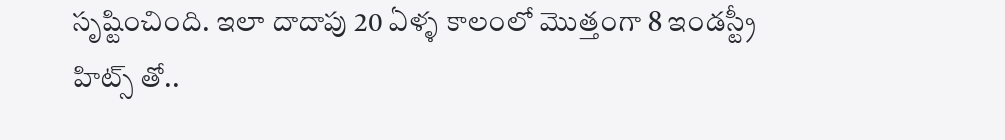సృష్టించింది. ఇలా దాదాపు 20 ఏళ్ళ కాలంలో మొత్తంగా 8 ఇండస్ట్రీ హిట్స్ తో..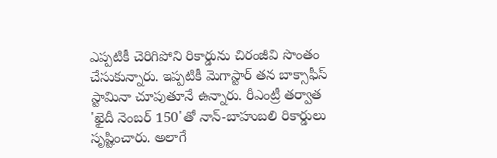ఎప్పటికీ చెరిగిపోని రికార్డును చిరంజీవి సొంతం చేసుకున్నారు. ఇప్పటికీ మెగాస్టార్ తన బాక్సాఫీస్ స్టామినా చూపుతూనే ఉన్నారు. రీఎంట్రీ తర్వాత 'ఖైదీ నెంబర్ 150'తో నాన్-బాహుబలి రికార్డులు సృష్టించారు. అలాగే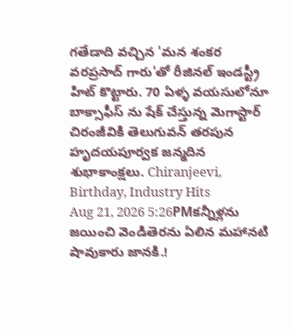గతేడాది వచ్చిన 'మన శంకర వరప్రసాద్ గారు'తో రీజినల్ ఇండస్ట్రీ హిట్ కొట్టారు. 70 ఏళ్ళ వయసులోనూ బాక్సాఫీస్ ను షేక్ చేస్తున్న మెగాస్టార్ చిరంజీవికి తెలుగువన్ తరపున హృదయపూర్వక జన్మదిన శుభాకాంక్షలు. Chiranjeevi, Birthday, Industry Hits
Aug 21, 2026 5:26PMకన్నీళ్లను జయించి వెండితెరను ఏలిన మహానటి షావుకారు జానకి.!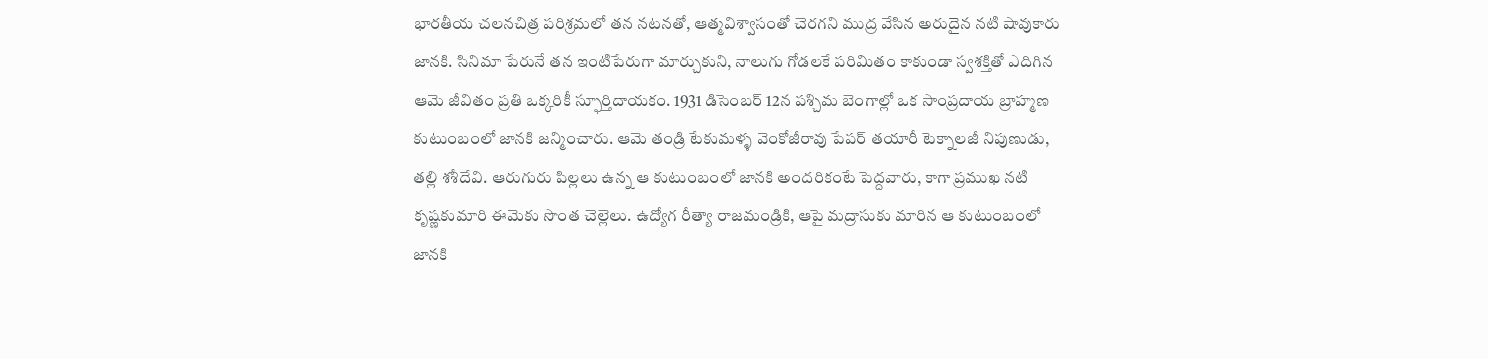భారతీయ చలనచిత్ర పరిశ్రమలో తన నటనతో, ఆత్మవిశ్వాసంతో చెరగని ముద్ర వేసిన అరుదైన నటి షావుకారు జానకి. సినిమా పేరునే తన ఇంటిపేరుగా మార్చుకుని, నాలుగు గోడలకే పరిమితం కాకుండా స్వశక్తితో ఎదిగిన ఆమె జీవితం ప్రతి ఒక్కరికీ స్ఫూర్తిదాయకం. 1931 డిసెంబర్ 12న పశ్చిమ బెంగాల్లో ఒక సాంప్రదాయ బ్రాహ్మణ కుటుంబంలో జానకి జన్మించారు. ఆమె తండ్రి టేకుమళ్ళ వెంకోజీరావు పేపర్ తయారీ టెక్నాలజీ నిపుణుడు, తల్లి శశీదేవి. ఆరుగురు పిల్లలు ఉన్న ఆ కుటుంబంలో జానకి అందరికంటే పెద్దవారు, కాగా ప్రముఖ నటి కృష్ణకుమారి ఈమెకు సొంత చెల్లెలు. ఉద్యోగ రీత్యా రాజమండ్రికి, ఆపై మద్రాసుకు మారిన ఆ కుటుంబంలో జానకి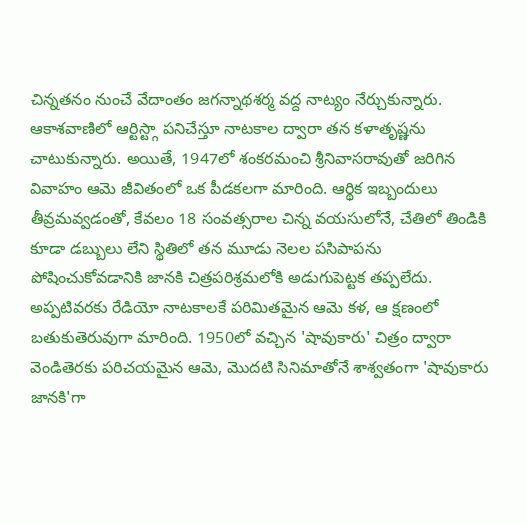చిన్నతనం నుంచే వేదాంతం జగన్నాథశర్మ వద్ద నాట్యం నేర్చుకున్నారు. ఆకాశవాణిలో ఆర్టిస్ట్గా పనిచేస్తూ నాటకాల ద్వారా తన కళాతృష్ణను చాటుకున్నారు. అయితే, 1947లో శంకరమంచి శ్రీనివాసరావుతో జరిగిన వివాహం ఆమె జీవితంలో ఒక పీడకలగా మారింది. ఆర్థిక ఇబ్బందులు తీవ్రమవ్వడంతో, కేవలం 18 సంవత్సరాల చిన్న వయసులోనే, చేతిలో తిండికి కూడా డబ్బులు లేని స్థితిలో తన మూడు నెలల పసిపాపను పోషించుకోవడానికి జానకి చిత్రపరిశ్రమలోకి అడుగుపెట్టక తప్పలేదు. అప్పటివరకు రేడియో నాటకాలకే పరిమితమైన ఆమె కళ, ఆ క్షణంలో బతుకుతెరువుగా మారింది. 1950లో వచ్చిన 'షావుకారు' చిత్రం ద్వారా వెండితెరకు పరిచయమైన ఆమె, మొదటి సినిమాతోనే శాశ్వతంగా 'షావుకారు జానకి'గా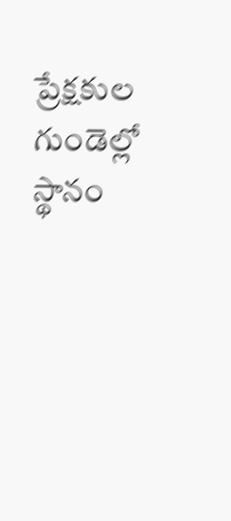ప్రేక్షకుల గుండెల్లో స్థానం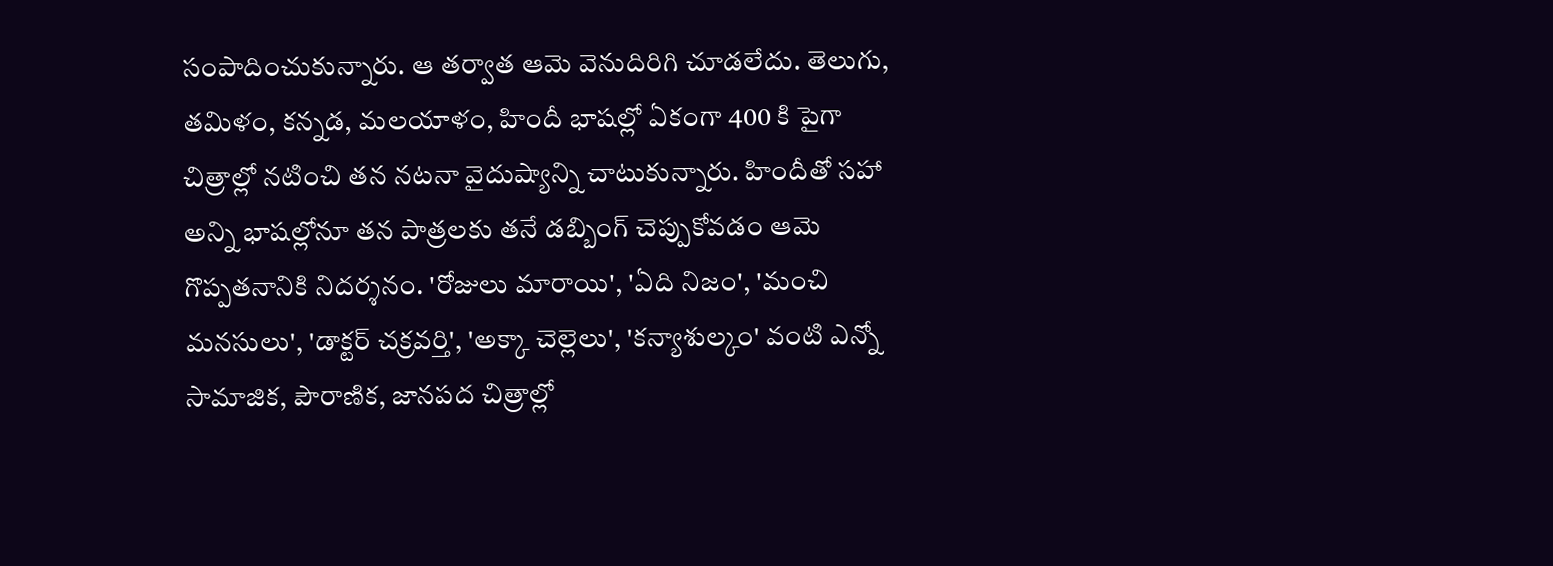సంపాదించుకున్నారు. ఆ తర్వాత ఆమె వెనుదిరిగి చూడలేదు. తెలుగు, తమిళం, కన్నడ, మలయాళం, హిందీ భాషల్లో ఏకంగా 400 కి పైగా చిత్రాల్లో నటించి తన నటనా వైదుష్యాన్ని చాటుకున్నారు. హిందీతో సహా అన్ని భాషల్లోనూ తన పాత్రలకు తనే డబ్బింగ్ చెప్పుకోవడం ఆమె గొప్పతనానికి నిదర్శనం. 'రోజులు మారాయి', 'ఏది నిజం', 'మంచి మనసులు', 'డాక్టర్ చక్రవర్తి', 'అక్కా చెల్లెలు', 'కన్యాశుల్కం' వంటి ఎన్నో సామాజిక, పౌరాణిక, జానపద చిత్రాల్లో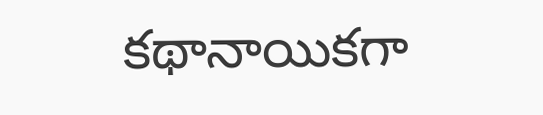కథానాయికగా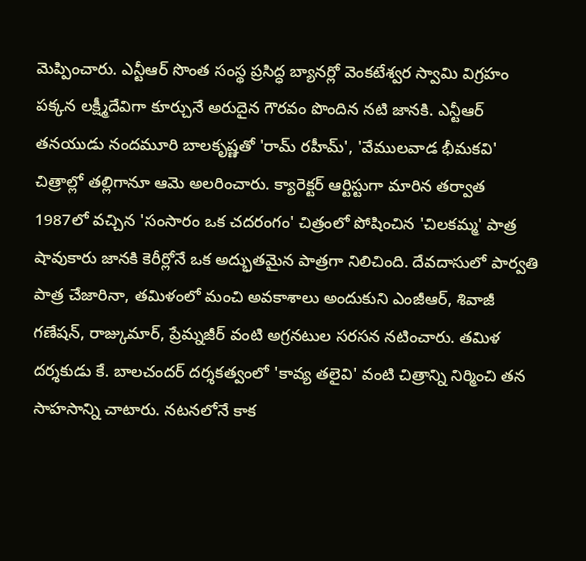మెప్పించారు. ఎన్టీఆర్ సొంత సంస్థ ప్రసిద్ధ బ్యానర్లో వెంకటేశ్వర స్వామి విగ్రహం పక్కన లక్ష్మీదేవిగా కూర్చునే అరుదైన గౌరవం పొందిన నటి జానకి. ఎన్టీఆర్ తనయుడు నందమూరి బాలకృష్ణతో 'రామ్ రహీమ్', 'వేములవాడ భీమకవి' చిత్రాల్లో తల్లిగానూ ఆమె అలరించారు. క్యారెక్టర్ ఆర్టిస్టుగా మారిన తర్వాత 1987లో వచ్చిన 'సంసారం ఒక చదరంగం' చిత్రంలో పోషించిన 'చిలకమ్మ' పాత్ర షావుకారు జానకి కెరీర్లోనే ఒక అద్భుతమైన పాత్రగా నిలిచింది. దేవదాసులో పార్వతి పాత్ర చేజారినా, తమిళంలో మంచి అవకాశాలు అందుకుని ఎంజీఆర్, శివాజీ గణేషన్, రాజ్కుమార్, ప్రేమ్నజీర్ వంటి అగ్రనటుల సరసన నటించారు. తమిళ దర్శకుడు కే. బాలచందర్ దర్శకత్వంలో 'కావ్య తలైవి' వంటి చిత్రాన్ని నిర్మించి తన సాహసాన్ని చాటారు. నటనలోనే కాక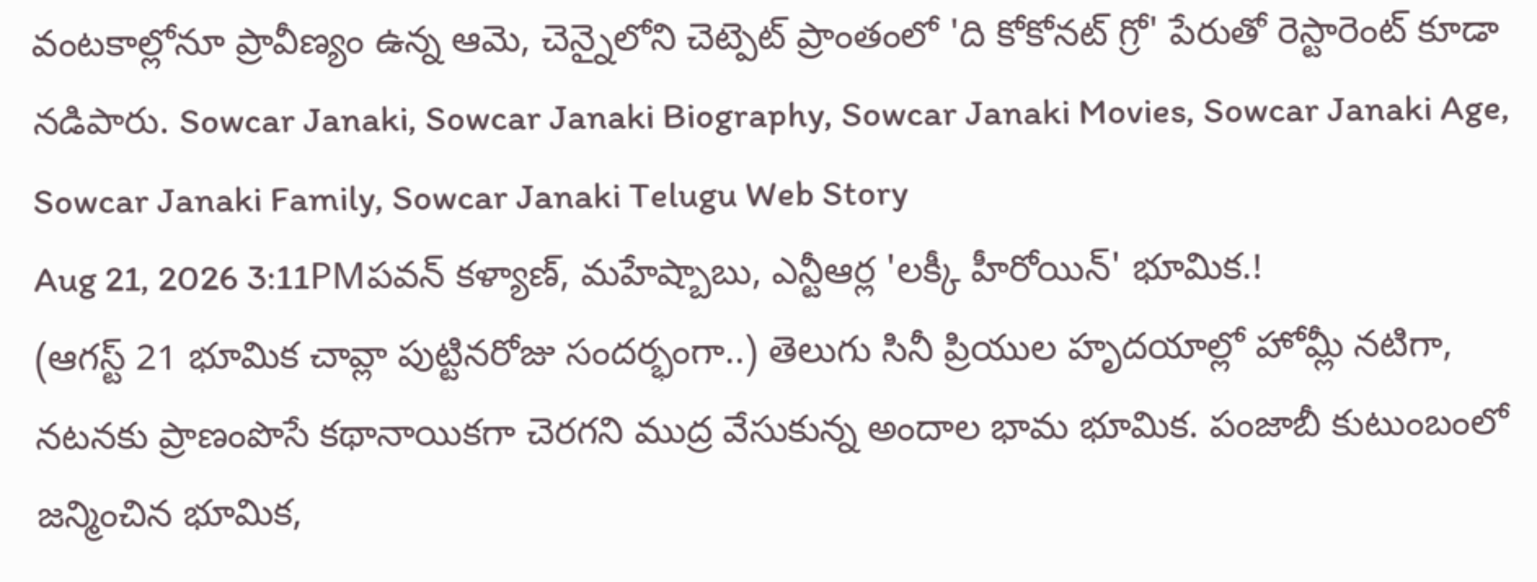వంటకాల్లోనూ ప్రావీణ్యం ఉన్న ఆమె, చెన్నైలోని చెట్పెట్ ప్రాంతంలో 'ది కోకోనట్ గ్రో' పేరుతో రెస్టారెంట్ కూడా నడిపారు. Sowcar Janaki, Sowcar Janaki Biography, Sowcar Janaki Movies, Sowcar Janaki Age, Sowcar Janaki Family, Sowcar Janaki Telugu Web Story
Aug 21, 2026 3:11PMపవన్ కళ్యాణ్, మహేష్బాబు, ఎన్టీఆర్ల 'లక్కీ హీరోయిన్' భూమిక.!
(ఆగస్ట్ 21 భూమిక చావ్లా పుట్టినరోజు సందర్భంగా..) తెలుగు సినీ ప్రియుల హృదయాల్లో హోమ్లీ నటిగా, నటనకు ప్రాణంపొసే కథానాయికగా చెరగని ముద్ర వేసుకున్న అందాల భామ భూమిక. పంజాబీ కుటుంబంలో జన్మించిన భూమిక,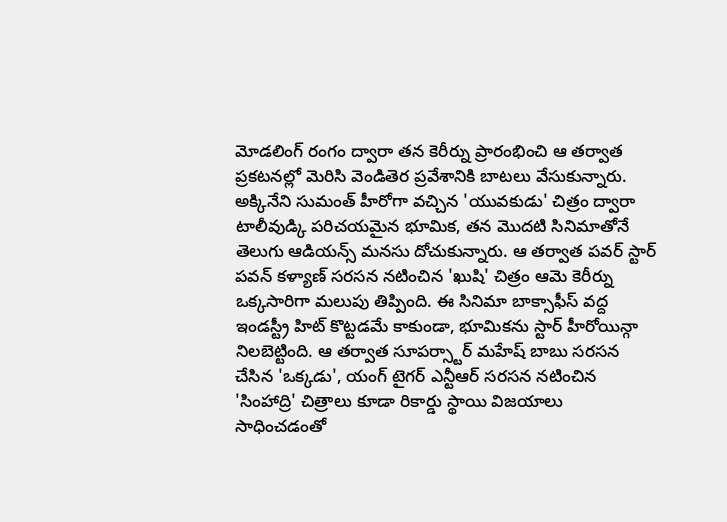మోడలింగ్ రంగం ద్వారా తన కెరీర్ను ప్రారంభించి ఆ తర్వాత ప్రకటనల్లో మెరిసి వెండితెర ప్రవేశానికి బాటలు వేసుకున్నారు. అక్కినేని సుమంత్ హీరోగా వచ్చిన 'యువకుడు' చిత్రం ద్వారా టాలీవుడ్కి పరిచయమైన భూమిక, తన మొదటి సినిమాతోనే తెలుగు ఆడియన్స్ మనసు దోచుకున్నారు. ఆ తర్వాత పవర్ స్టార్ పవన్ కళ్యాణ్ సరసన నటించిన 'ఖుషి' చిత్రం ఆమె కెరీర్ను ఒక్కసారిగా మలుపు తిప్పింది. ఈ సినిమా బాక్సాఫీస్ వద్ద ఇండస్ట్రీ హిట్ కొట్టడమే కాకుండా, భూమికను స్టార్ హీరోయిన్గా నిలబెట్టింది. ఆ తర్వాత సూపర్స్టార్ మహేష్ బాబు సరసన చేసిన 'ఒక్కడు', యంగ్ టైగర్ ఎన్టీఆర్ సరసన నటించిన 'సింహాద్రి' చిత్రాలు కూడా రికార్డు స్థాయి విజయాలు సాధించడంతో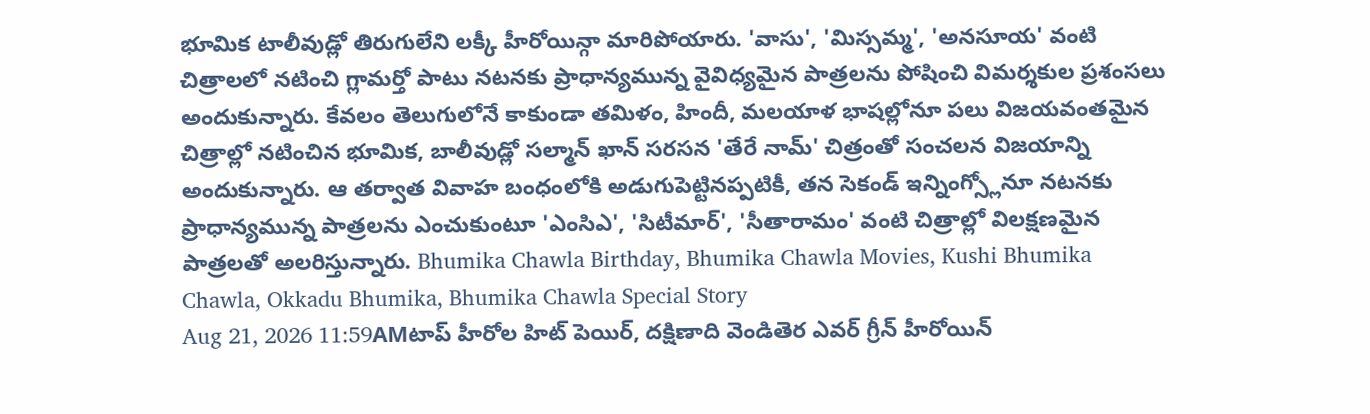భూమిక టాలీవుడ్లో తిరుగులేని లక్కీ హీరోయిన్గా మారిపోయారు. 'వాసు', 'మిస్సమ్మ', 'అనసూయ' వంటి చిత్రాలలో నటించి గ్లామర్తో పాటు నటనకు ప్రాధాన్యమున్న వైవిధ్యమైన పాత్రలను పోషించి విమర్శకుల ప్రశంసలు అందుకున్నారు. కేవలం తెలుగులోనే కాకుండా తమిళం, హిందీ, మలయాళ భాషల్లోనూ పలు విజయవంతమైన చిత్రాల్లో నటించిన భూమిక, బాలీవుడ్లో సల్మాన్ ఖాన్ సరసన 'తేరే నామ్' చిత్రంతో సంచలన విజయాన్ని అందుకున్నారు. ఆ తర్వాత వివాహ బంధంలోకి అడుగుపెట్టినప్పటికీ, తన సెకండ్ ఇన్నింగ్స్లోనూ నటనకు ప్రాధాన్యమున్న పాత్రలను ఎంచుకుంటూ 'ఎంసిఎ', 'సిటీమార్', 'సీతారామం' వంటి చిత్రాల్లో విలక్షణమైన పాత్రలతో అలరిస్తున్నారు. Bhumika Chawla Birthday, Bhumika Chawla Movies, Kushi Bhumika Chawla, Okkadu Bhumika, Bhumika Chawla Special Story
Aug 21, 2026 11:59AMటాప్ హీరోల హిట్ పెయిర్, దక్షిణాది వెండితెర ఎవర్ గ్రీన్ హీరోయిన్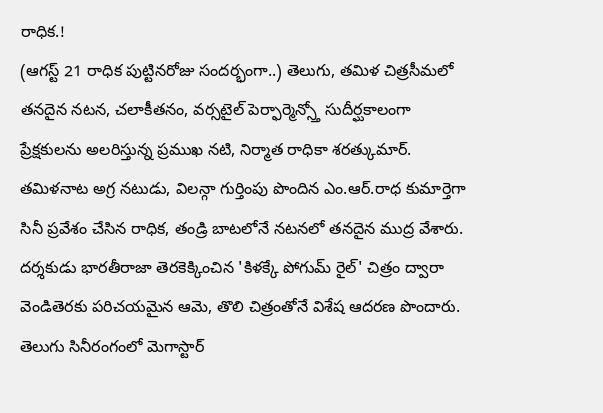రాధిక.!
(ఆగస్ట్ 21 రాధిక పుట్టినరోజు సందర్భంగా..) తెలుగు, తమిళ చిత్రసీమలో తనదైన నటన, చలాకీతనం, వర్సటైల్ పెర్ఫార్మెన్స్తో సుదీర్ఘకాలంగా ప్రేక్షకులను అలరిస్తున్న ప్రముఖ నటి, నిర్మాత రాధికా శరత్కుమార్. తమిళనాట అగ్ర నటుడు, విలన్గా గుర్తింపు పొందిన ఎం.ఆర్.రాధ కుమార్తెగా సినీ ప్రవేశం చేసిన రాధిక, తండ్రి బాటలోనే నటనలో తనదైన ముద్ర వేశారు. దర్శకుడు భారతీరాజా తెరకెక్కించిన 'కిళక్కే పోగుమ్ రైల్' చిత్రం ద్వారా వెండితెరకు పరిచయమైన ఆమె, తొలి చిత్రంతోనే విశేష ఆదరణ పొందారు. తెలుగు సినీరంగంలో మెగాస్టార్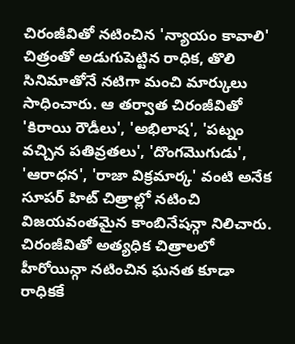చిరంజీవితో నటించిన 'న్యాయం కావాలి' చిత్రంతో అడుగుపెట్టిన రాధిక, తొలి సినిమాతోనే నటిగా మంచి మార్కులు సాధించారు. ఆ తర్వాత చిరంజీవితో 'కిరాయి రౌడీలు', 'అభిలాష', 'పట్నం వచ్చిన పతివ్రతలు', 'దొంగమొగుడు', 'ఆరాధన', 'రాజా విక్రమార్క' వంటి అనేక సూపర్ హిట్ చిత్రాల్లో నటించి విజయవంతమైన కాంబినేషన్గా నిలిచారు. చిరంజీవితో అత్యధిక చిత్రాలలో హీరోయిన్గా నటించిన ఘనత కూడా రాధికకే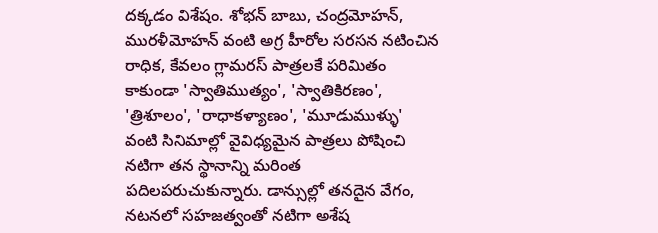దక్కడం విశేషం. శోభన్ బాబు, చంద్రమోహన్, మురళీమోహన్ వంటి అగ్ర హీరోల సరసన నటించిన రాధిక, కేవలం గ్లామరస్ పాత్రలకే పరిమితం కాకుండా 'స్వాతిముత్యం', 'స్వాతికిరణం', 'త్రిశూలం', 'రాధాకళ్యాణం', 'మూడుముళ్ళు' వంటి సినిమాల్లో వైవిధ్యమైన పాత్రలు పోషించి నటిగా తన స్థానాన్ని మరింత పదిలపరుచుకున్నారు. డాన్సుల్లో తనదైన వేగం, నటనలో సహజత్వంతో నటిగా అశేష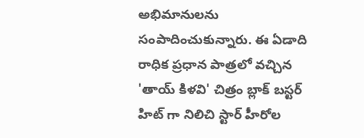అభిమానులను సంపాదించుకున్నారు. ఈ ఏడాది రాధిక ప్రధాన పాత్రలో వచ్చిన 'తాయ్ కిళవి' చిత్రం బ్లాక్ బస్టర్ హిట్ గా నిలిచి స్టార్ హీరోల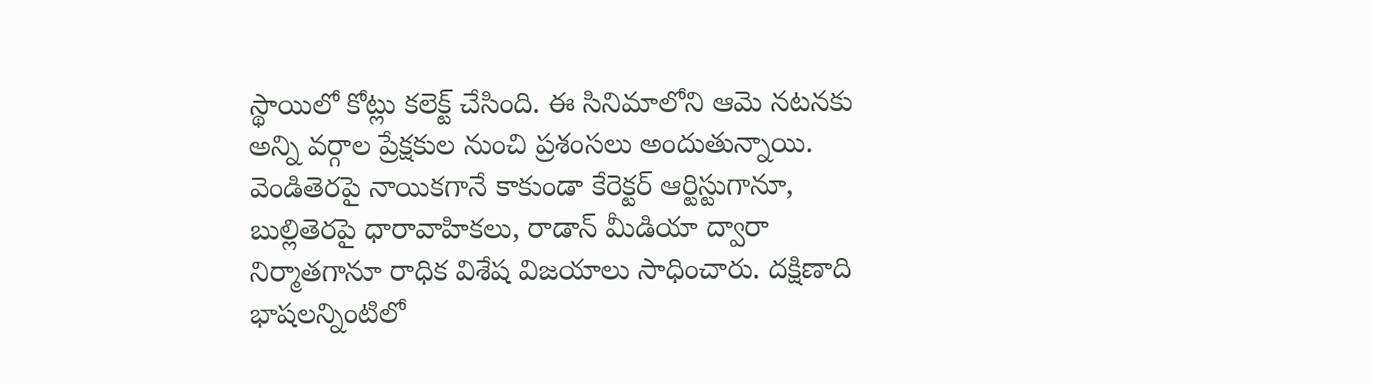స్థాయిలో కోట్లు కలెక్ట్ చేసింది. ఈ సినిమాలోని ఆమె నటనకు అన్ని వర్గాల ప్రేక్షకుల నుంచి ప్రశంసలు అందుతున్నాయి. వెండితెరపై నాయికగానే కాకుండా కేరెక్టర్ ఆర్టిస్టుగానూ, బుల్లితెరపై ధారావాహికలు, రాడాన్ మీడియా ద్వారా నిర్మాతగానూ రాధిక విశేష విజయాలు సాధించారు. దక్షిణాది భాషలన్నింటిలో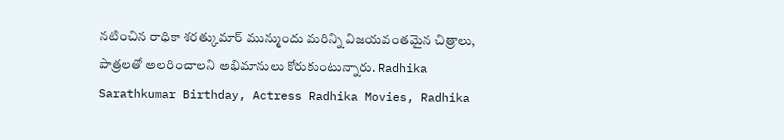నటించిన రాధికా శరత్కుమార్ మున్ముందు మరిన్ని విజయవంతమైన చిత్రాలు, పాత్రలతో అలరించాలని అభిమానులు కోరుకుంటున్నారు. Radhika Sarathkumar Birthday, Actress Radhika Movies, Radhika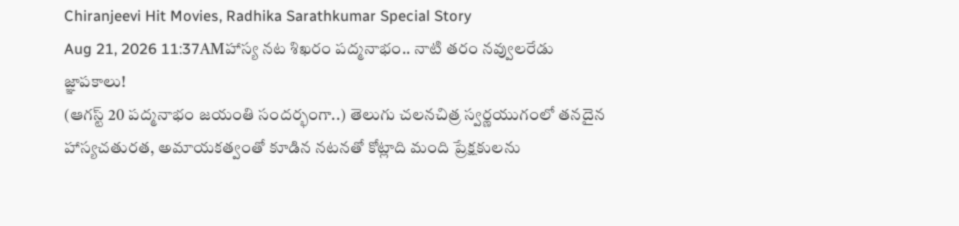Chiranjeevi Hit Movies, Radhika Sarathkumar Special Story
Aug 21, 2026 11:37AMహాస్య నట శిఖరం పద్మనాభం.. నాటి తరం నవ్వులరేడు జ్ఞాపకాలు!
(ఆగస్ట్ 20 పద్మనాభం జయంతి సందర్భంగా..) తెలుగు చలనచిత్ర స్వర్ణయుగంలో తనదైన హాస్యచతురత, అమాయకత్వంతో కూడిన నటనతో కోట్లాది మంది ప్రేక్షకులను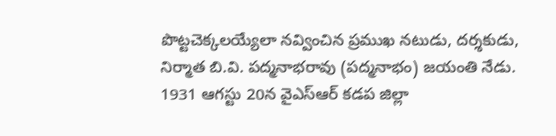పొట్టచెక్కలయ్యేలా నవ్వించిన ప్రముఖ నటుడు, దర్శకుడు, నిర్మాత బి.వి. పద్మనాభరావు (పద్మనాభం) జయంతి నేడు. 1931 ఆగస్టు 20న వైఎస్ఆర్ కడప జిల్లా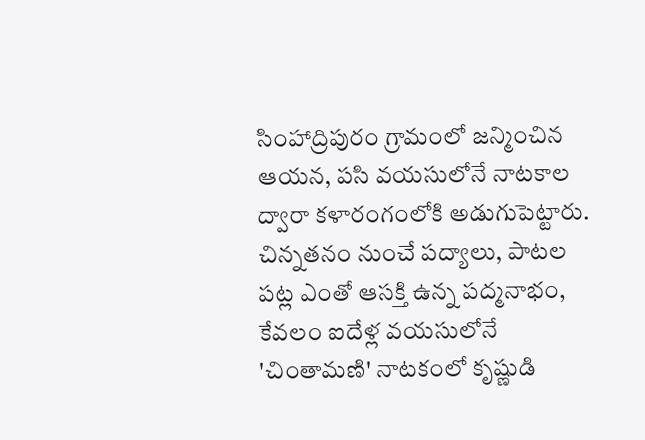సింహాద్రిపురం గ్రామంలో జన్మించిన ఆయన, పసి వయసులోనే నాటకాల ద్వారా కళారంగంలోకి అడుగుపెట్టారు. చిన్నతనం నుంచే పద్యాలు, పాటల పట్ల ఎంతో ఆసక్తి ఉన్న పద్మనాభం, కేవలం ఐదేళ్ల వయసులోనే 'చింతామణి' నాటకంలో కృష్ణుడి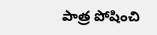పాత్ర పోషించి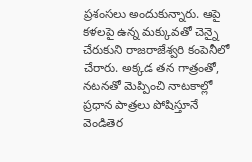ప్రశంసలు అందుకున్నారు. ఆపై కళలపై ఉన్న మక్కువతో చెన్నై చేరుకుని రాజరాజేశ్వరి కంపెనీలో చేరారు. అక్కడ తన గాత్రంతో, నటనతో మెప్పించి నాటకాల్లో ప్రధాన పాత్రలు పోషిస్తూనే వెండితెర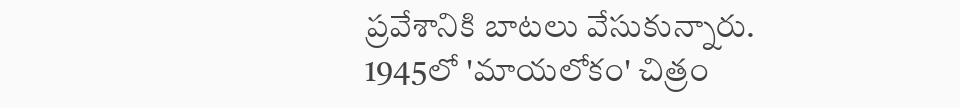ప్రవేశానికి బాటలు వేసుకున్నారు. 1945లో 'మాయలోకం' చిత్రం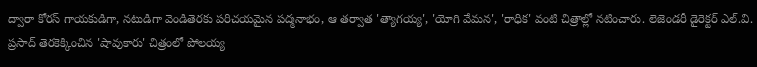ద్వారా కోరస్ గాయకుడిగా, నటుడిగా వెండితెరకు పరిచయమైన పద్మనాభం, ఆ తర్వాత 'త్యాగయ్య', 'యోగి వేమన', 'రాధిక' వంటి చిత్రాల్లో నటించారు. లెజెండరీ డైరెక్టర్ ఎల్.వి. ప్రసాద్ తెరకెక్కించిన 'షావుకారు' చిత్రంలో పోలయ్య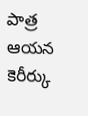పాత్ర ఆయన కెరీర్కు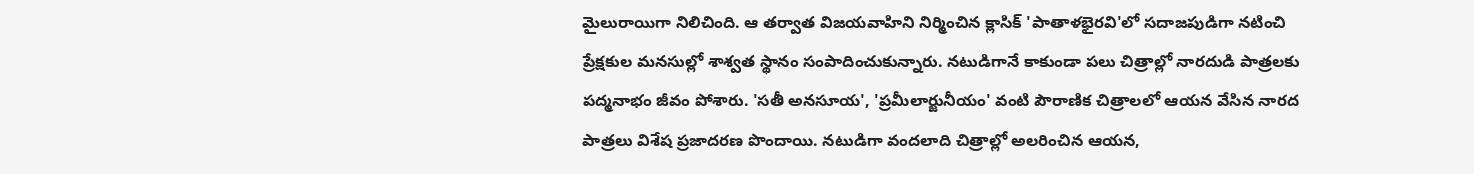మైలురాయిగా నిలిచింది. ఆ తర్వాత విజయవాహిని నిర్మించిన క్లాసిక్ 'పాతాళభైరవి'లో సదాజపుడిగా నటించి ప్రేక్షకుల మనసుల్లో శాశ్వత స్థానం సంపాదించుకున్నారు. నటుడిగానే కాకుండా పలు చిత్రాల్లో నారదుడి పాత్రలకు పద్మనాభం జీవం పోశారు. 'సతీ అనసూయ', 'ప్రమీలార్జునీయం' వంటి పౌరాణిక చిత్రాలలో ఆయన వేసిన నారద పాత్రలు విశేష ప్రజాదరణ పొందాయి. నటుడిగా వందలాది చిత్రాల్లో అలరించిన ఆయన,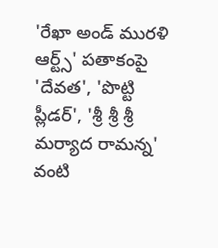'రేఖా అండ్ మురళి ఆర్ట్స్' పతాకంపై 'దేవత', 'పొట్టి ప్లీడర్', 'శ్రీ శ్రీ శ్రీ మర్యాద రామన్న' వంటి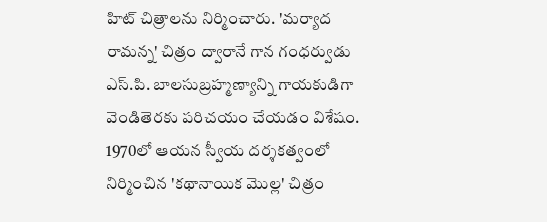హిట్ చిత్రాలను నిర్మించారు. 'మర్యాద రామన్న' చిత్రం ద్వారానే గాన గంధర్వుడు ఎస్.పి. బాలసుబ్రహ్మణ్యాన్ని గాయకుడిగా వెండితెరకు పరిచయం చేయడం విశేషం. 1970లో ఆయన స్వీయ దర్శకత్వంలో నిర్మించిన 'కథానాయిక మొల్ల' చిత్రం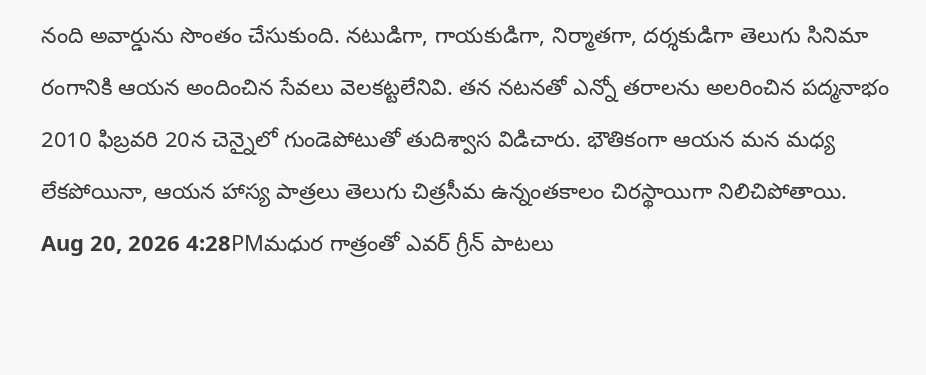నంది అవార్డును సొంతం చేసుకుంది. నటుడిగా, గాయకుడిగా, నిర్మాతగా, దర్శకుడిగా తెలుగు సినిమా రంగానికి ఆయన అందించిన సేవలు వెలకట్టలేనివి. తన నటనతో ఎన్నో తరాలను అలరించిన పద్మనాభం 2010 ఫిబ్రవరి 20న చెన్నైలో గుండెపోటుతో తుదిశ్వాస విడిచారు. భౌతికంగా ఆయన మన మధ్య లేకపోయినా, ఆయన హాస్య పాత్రలు తెలుగు చిత్రసీమ ఉన్నంతకాలం చిరస్థాయిగా నిలిచిపోతాయి.
Aug 20, 2026 4:28PMమధుర గాత్రంతో ఎవర్ గ్రీన్ పాటలు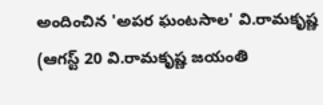అందించిన 'అపర ఘంటసాల' వి.రామకృష్ణ
(ఆగస్ట్ 20 వి.రామకృష్ణ జయంతి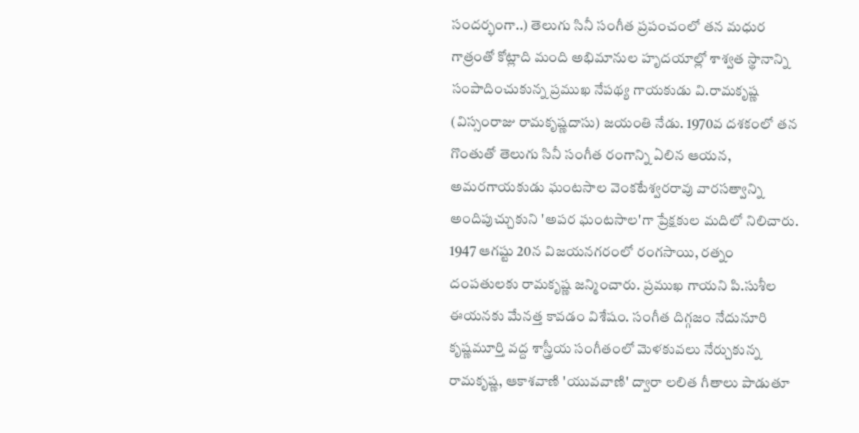సందర్భంగా..) తెలుగు సినీ సంగీత ప్రపంచంలో తన మధుర గాత్రంతో కోట్లాది మంది అభిమానుల హృదయాల్లో శాశ్వత స్థానాన్ని సంపాదించుకున్న ప్రముఖ నేపథ్య గాయకుడు వి.రామకృష్ణ (విస్సంరాజు రామకృష్ణదాసు) జయంతి నేడు. 1970వ దశకంలో తన గొంతుతో తెలుగు సినీ సంగీత రంగాన్ని ఏలిన ఆయన, అమరగాయకుడు ఘంటసాల వెంకటేశ్వరరావు వారసత్వాన్ని అందిపుచ్చుకుని 'అపర ఘంటసాల'గా ప్రేక్షకుల మదిలో నిలిచారు. 1947 ఆగష్టు 20న విజయనగరంలో రంగసాయి, రత్నం దంపతులకు రామకృష్ణ జన్మించారు. ప్రముఖ గాయని పి.సుశీల ఈయనకు మేనత్త కావడం విశేషం. సంగీత దిగ్గజం నేదునూరి కృష్ణమూర్తి వద్ద శాస్త్రీయ సంగీతంలో మెళకువలు నేర్చుకున్న రామకృష్ణ, ఆకాశవాణి 'యువవాణి' ద్వారా లలిత గీతాలు పాడుతూ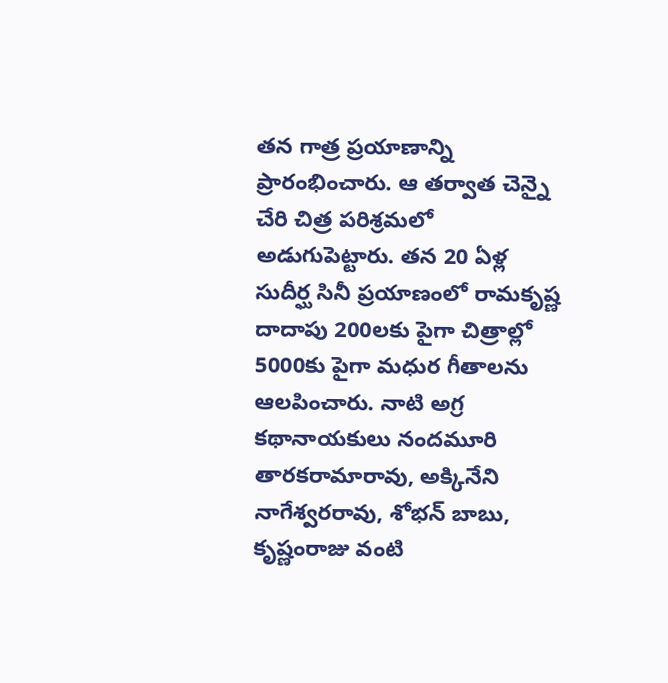తన గాత్ర ప్రయాణాన్ని ప్రారంభించారు. ఆ తర్వాత చెన్నై చేరి చిత్ర పరిశ్రమలో అడుగుపెట్టారు. తన 20 ఏళ్ల సుదీర్ఘ సినీ ప్రయాణంలో రామకృష్ణ దాదాపు 200లకు పైగా చిత్రాల్లో 5000కు పైగా మధుర గీతాలను ఆలపించారు. నాటి అగ్ర కథానాయకులు నందమూరి తారకరామారావు, అక్కినేని నాగేశ్వరరావు, శోభన్ బాబు, కృష్ణంరాజు వంటి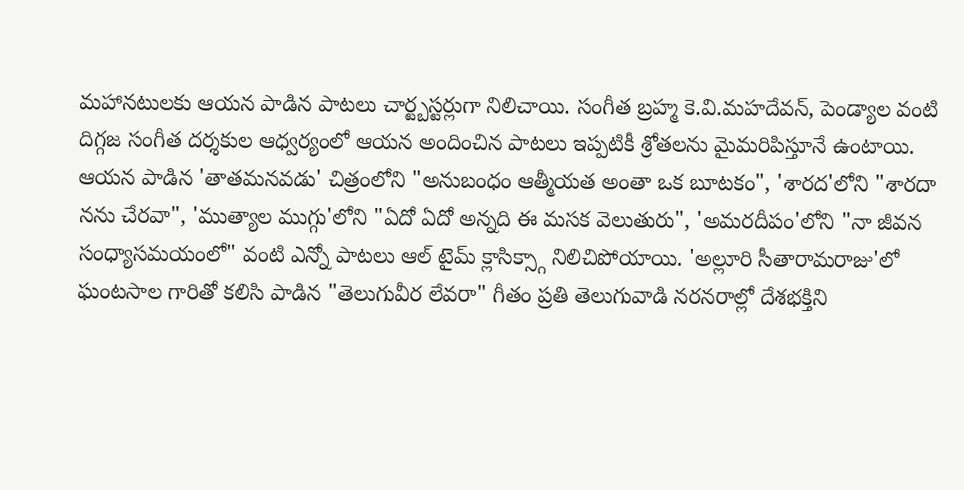మహానటులకు ఆయన పాడిన పాటలు చార్ట్బస్టర్లుగా నిలిచాయి. సంగీత బ్రహ్మ కె.వి.మహదేవన్, పెండ్యాల వంటి దిగ్గజ సంగీత దర్శకుల ఆధ్వర్యంలో ఆయన అందించిన పాటలు ఇప్పటికీ శ్రోతలను మైమరిపిస్తూనే ఉంటాయి. ఆయన పాడిన 'తాతమనవడు' చిత్రంలోని "అనుబంధం ఆత్మీయత అంతా ఒక బూటకం", 'శారద'లోని "శారదా నను చేరవా", 'ముత్యాల ముగ్గు'లోని "ఏదో ఏదో అన్నది ఈ మసక వెలుతురు", 'అమరదీపం'లోని "నా జీవన సంధ్యాసమయంలో" వంటి ఎన్నో పాటలు ఆల్ టైమ్ క్లాసిక్స్గా నిలిచిపోయాయి. 'అల్లూరి సీతారామరాజు'లో ఘంటసాల గారితో కలిసి పాడిన "తెలుగువీర లేవరా" గీతం ప్రతి తెలుగువాడి నరనరాల్లో దేశభక్తిని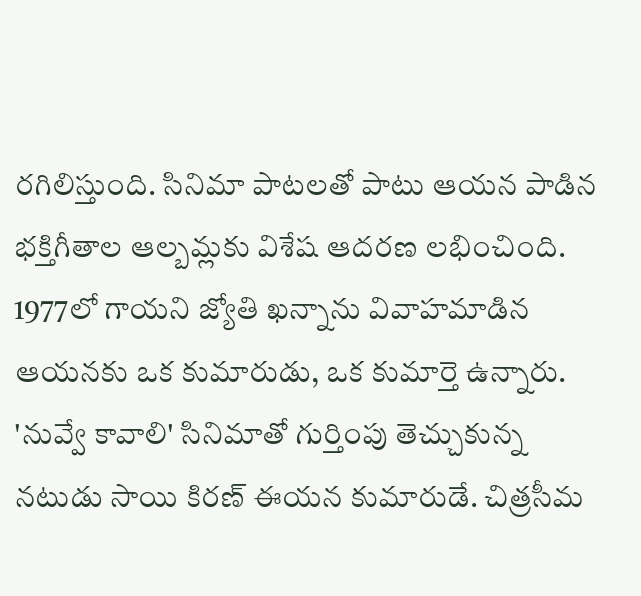రగిలిస్తుంది. సినిమా పాటలతో పాటు ఆయన పాడిన భక్తిగీతాల ఆల్బమ్లకు విశేష ఆదరణ లభించింది. 1977లో గాయని జ్యోతి ఖన్నాను వివాహమాడిన ఆయనకు ఒక కుమారుడు, ఒక కుమార్తె ఉన్నారు. 'నువ్వే కావాలి' సినిమాతో గుర్తింపు తెచ్చుకున్న నటుడు సాయి కిరణ్ ఈయన కుమారుడే. చిత్రసీమ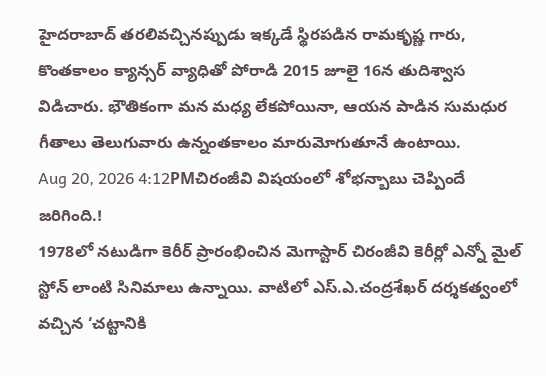హైదరాబాద్ తరలివచ్చినప్పుడు ఇక్కడే స్థిరపడిన రామకృష్ణ గారు, కొంతకాలం క్యాన్సర్ వ్యాధితో పోరాడి 2015 జూలై 16న తుదిశ్వాస విడిచారు. భౌతికంగా మన మధ్య లేకపోయినా, ఆయన పాడిన సుమధుర గీతాలు తెలుగువారు ఉన్నంతకాలం మారుమోగుతూనే ఉంటాయి.
Aug 20, 2026 4:12PMచిరంజీవి విషయంలో శోభన్బాబు చెప్పిందే జరిగింది.!
1978లో నటుడిగా కెరీర్ ప్రారంభించిన మెగాస్టార్ చిరంజీవి కెరీర్లో ఎన్నో మైల్ స్టోన్ లాంటి సినిమాలు ఉన్నాయి. వాటిలో ఎస్.ఎ.చంద్రశేఖర్ దర్శకత్వంలో వచ్చిన ‘చట్టానికి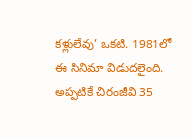కళ్లులేవు’ ఒకటి. 1981లో ఈ సినిమా విడుదలైంది. అప్పటికే చిరంజీవి 35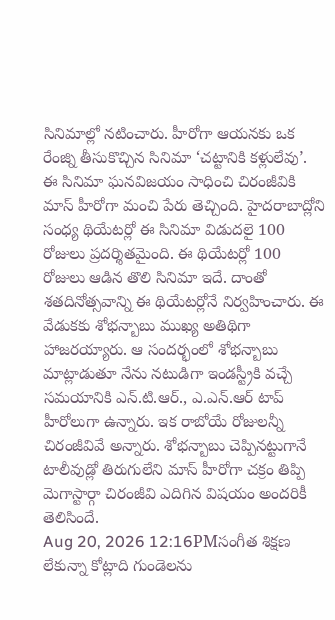సినిమాల్లో నటించారు. హీరోగా ఆయనకు ఒక రేంజ్ని తీసుకొచ్చిన సినిమా ‘చట్టానికి కళ్లులేవు’. ఈ సినిమా ఘనవిజయం సాధించి చిరంజీవికి మాస్ హీరోగా మంచి పేరు తెచ్చింది. హైదరాబాద్లోని సంధ్య థియేటర్లో ఈ సినిమా విడుదలై 100 రోజులు ప్రదర్శితమైంది. ఈ థియేటర్లో 100 రోజులు ఆడిన తొలి సినిమా ఇదే. దాంతో శతదినోత్సవాన్ని ఈ థియేటర్లోనే నిర్వహించారు. ఈ వేడుకకు శోభన్బాబు ముఖ్య అతిథిగా హాజరయ్యారు. ఆ సందర్భంలో శోభన్బాబు మాట్లాడుతూ నేను నటుడిగా ఇండస్ట్రీకి వచ్చే సమయానికి ఎన్.టి.ఆర్., ఎ.ఎన్.ఆర్ టాప్ హీరోలుగా ఉన్నారు. ఇక రాబోయే రోజులన్నీ చిరంజీవివే అన్నారు. శోభన్బాబు చెప్పినట్టుగానే టాలీవుడ్లో తిరుగులేని మాస్ హీరోగా చక్రం తిప్పి మెగాస్టార్గా చిరంజీవి ఎదిగిన విషయం అందరికీ తెలిసిందే.
Aug 20, 2026 12:16PMసంగీత శిక్షణ లేకున్నా కోట్లాది గుండెలను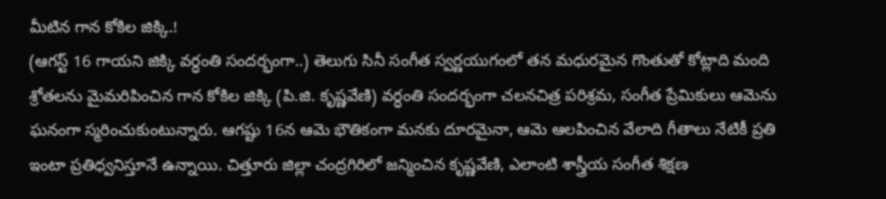మీటిన గాన కోకిల జిక్కి.!
(ఆగస్ట్ 16 గాయని జిక్కి వర్ధంతి సందర్భంగా..) తెలుగు సినీ సంగీత స్వర్ణయుగంలో తన మధురమైన గొంతుతో కోట్లాది మంది శ్రోతలను మైమరిపించిన గాన కోకిల జిక్కి (పి.జి. కృష్ణవేణి) వర్ధంతి సందర్భంగా చలనచిత్ర పరిశ్రమ, సంగీత ప్రేమికులు ఆమెను ఘనంగా స్మరించుకుంటున్నారు. ఆగష్టు 16న ఆమె భౌతికంగా మనకు దూరమైనా, ఆమె ఆలపించిన వేలాది గీతాలు నేటికీ ప్రతి ఇంటా ప్రతిధ్వనిస్తూనే ఉన్నాయి. చిత్తూరు జిల్లా చంద్రగిరిలో జన్మించిన కృష్ణవేణి, ఎలాంటి శాస్త్రీయ సంగీత శిక్షణ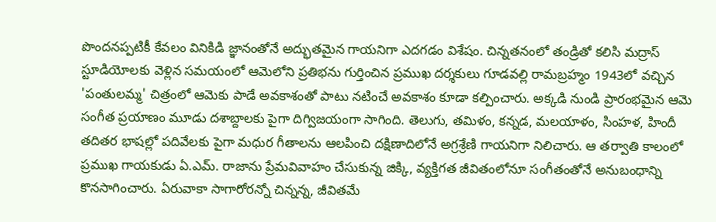పొందనప్పటికీ కేవలం వినికిడి జ్ఞానంతోనే అద్భుతమైన గాయనిగా ఎదగడం విశేషం. చిన్నతనంలో తండ్రితో కలిసి మద్రాస్ స్టూడియోలకు వెళ్లిన సమయంలో ఆమెలోని ప్రతిభను గుర్తించిన ప్రముఖ దర్శకులు గూడవల్లి రామబ్రహ్మం 1943లో వచ్చిన 'పంతులమ్మ' చిత్రంలో ఆమెకు పాడే అవకాశంతో పాటు నటించే అవకాశం కూడా కల్పించారు. అక్కడి నుండి ప్రారంభమైన ఆమె సంగీత ప్రయాణం మూడు దశాబ్దాలకు పైగా దిగ్విజయంగా సాగింది. తెలుగు, తమిళం, కన్నడ, మలయాళం, సింహళ, హిందీ తదితర భాషల్లో పదివేలకు పైగా మధుర గీతాలను ఆలపించి దక్షిణాదిలోనే అగ్రశ్రేణి గాయనిగా నిలిచారు. ఆ తర్వాతి కాలంలో ప్రముఖ గాయకుడు ఏ.ఎమ్. రాజాను ప్రేమవివాహం చేసుకున్న జిక్కి, వ్యక్తిగత జీవితంలోనూ సంగీతంతోనే అనుబంధాన్ని కొనసాగించారు. ఏరువాకా సాగారోరన్నో చిన్నన్న, జీవితమే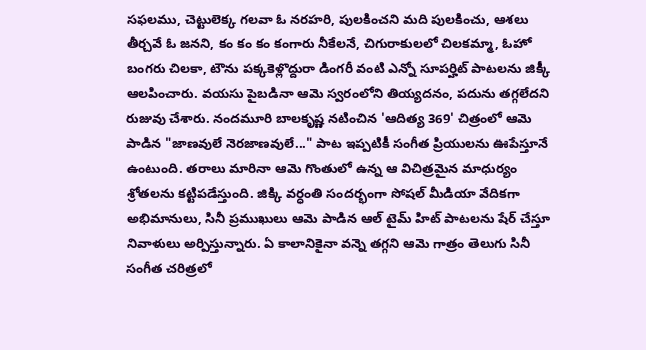సఫలము, చెట్టులెక్క గలవా ఓ నరహరి, పులకించని మది పులకించు, ఆశలు తీర్చవే ఓ జనని, కం కం కం కంగారు నీకేలనే, చిగురాకులలో చిలకమ్మా, ఓహో బంగరు చిలకా, టౌను పక్కకెళ్లొద్దురా డింగరీ వంటి ఎన్నో సూపర్హిట్ పాటలను జిక్కీ ఆలపించారు. వయసు పైబడినా ఆమె స్వరంలోని తియ్యదనం, పదును తగ్గలేదని రుజువు చేశారు. నందమూరి బాలకృష్ణ నటించిన 'ఆదిత్య 369' చిత్రంలో ఆమె పాడిన "జాణవులే నెరజాణవులే..." పాట ఇప్పటికీ సంగీత ప్రియులను ఊపేస్తూనే ఉంటుంది. తరాలు మారినా ఆమె గొంతులో ఉన్న ఆ విచిత్రమైన మాధుర్యం శ్రోతలను కట్టిపడేస్తుంది. జిక్కి వర్ధంతి సందర్భంగా సోషల్ మీడియా వేదికగా అభిమానులు, సినీ ప్రముఖులు ఆమె పాడిన ఆల్ టైమ్ హిట్ పాటలను షేర్ చేస్తూ నివాళులు అర్పిస్తున్నారు. ఏ కాలానికైనా వన్నె తగ్గని ఆమె గాత్రం తెలుగు సినీ సంగీత చరిత్రలో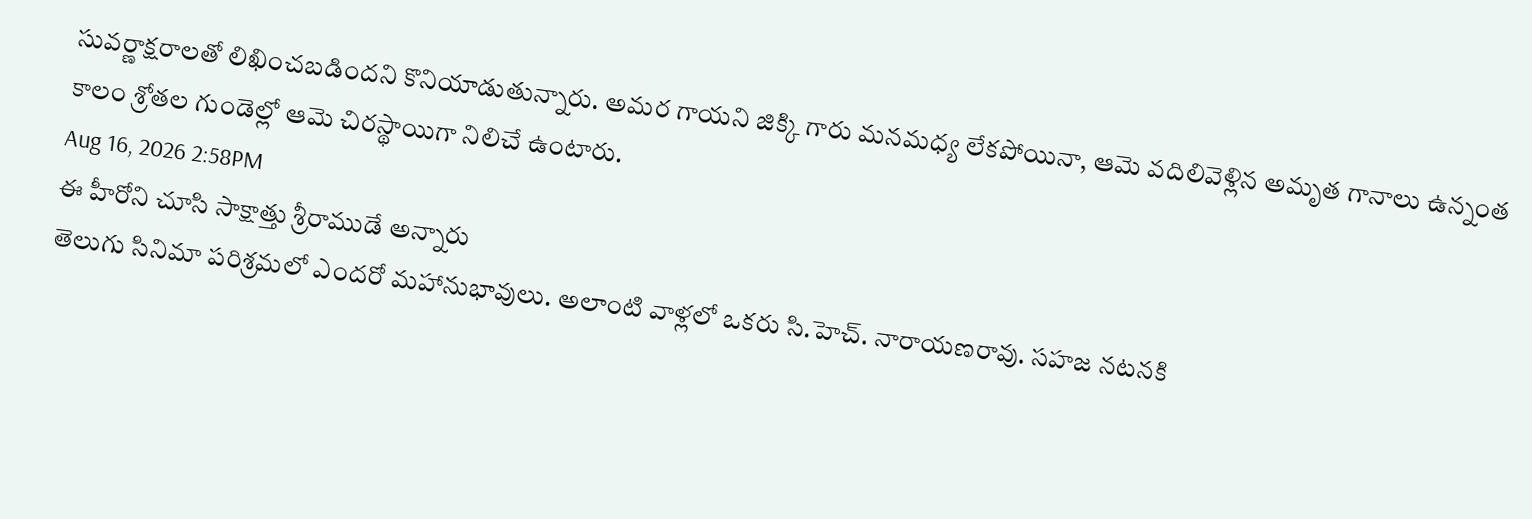సువర్ణాక్షరాలతో లిఖించబడిందని కొనియాడుతున్నారు. అమర గాయని జిక్కి గారు మనమధ్య లేకపోయినా, ఆమె వదిలివెళ్లిన అమృత గానాలు ఉన్నంత కాలం శ్రోతల గుండెల్లో ఆమె చిరస్థాయిగా నిలిచే ఉంటారు.
Aug 16, 2026 2:58PM
ఈ హీరోని చూసి సాక్షాత్తు శ్రీరాముడే అన్నారు
తెలుగు సినిమా పరిశ్రమలో ఎందరో మహానుభావులు. అలాంటి వాళ్లలో ఒకరు సి.హెచ్. నారాయణరావు. సహజ నటనకి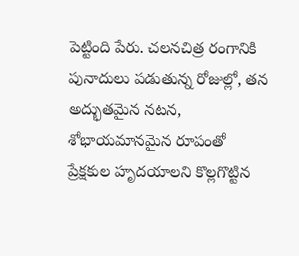పెట్టింది పేరు. చలనచిత్ర రంగానికి పునాదులు పడుతున్న రోజుల్లో, తన అద్భుతమైన నటన, శోభాయమానమైన రూపంతో ప్రేక్షకుల హృదయాలని కొల్లగొట్టిన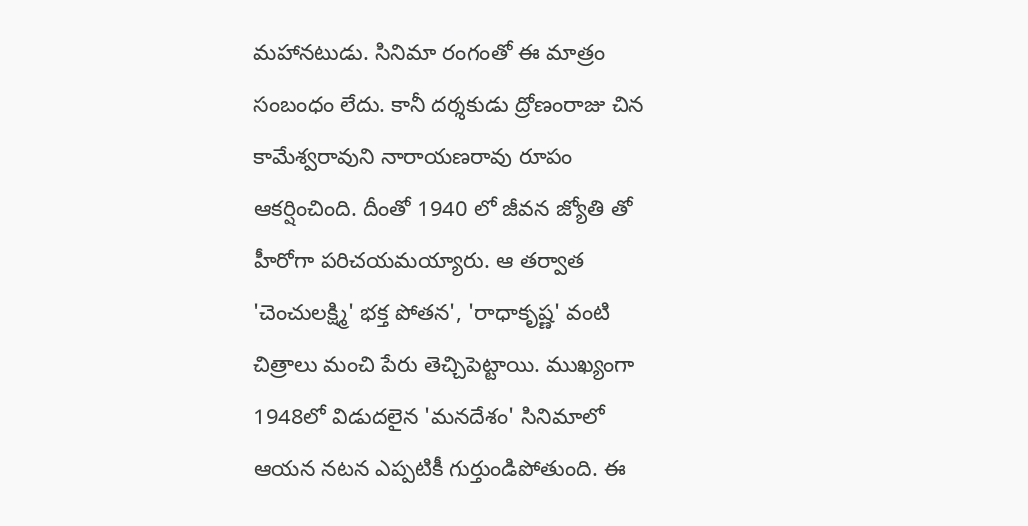మహానటుడు. సినిమా రంగంతో ఈ మాత్రం సంబంధం లేదు. కానీ దర్శకుడు ద్రోణంరాజు చిన కామేశ్వరావుని నారాయణరావు రూపం ఆకర్షించింది. దీంతో 1940 లో జీవన జ్యోతి తో హీరోగా పరిచయమయ్యారు. ఆ తర్వాత 'చెంచులక్ష్మి' భక్త పోతన', 'రాధాకృష్ణ' వంటి చిత్రాలు మంచి పేరు తెచ్చిపెట్టాయి. ముఖ్యంగా 1948లో విడుదలైన 'మనదేశం' సినిమాలో ఆయన నటన ఎప్పటికీ గుర్తుండిపోతుంది. ఈ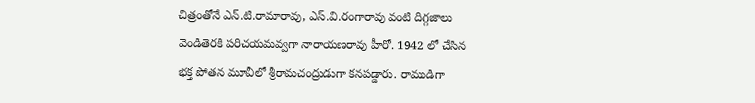చిత్రంతోనే ఎన్.టి.రామారావు, ఎస్.వి.రంగారావు వంటి దిగ్గజాలు వెండితెరకి పరిచయమవ్వగా నారాయణరావు హీరో. 1942 లో చేసిన భక్త పోతన మూవీలో శ్రీరామచంద్రుడుగా కనపడ్డారు. రాముడిగా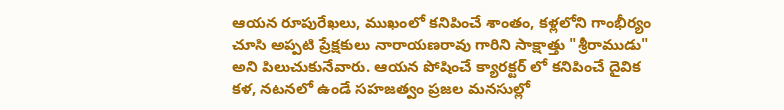ఆయన రూపురేఖలు, ముఖంలో కనిపించే శాంతం, కళ్లలోని గాంభీర్యం చూసి అప్పటి ప్రేక్షకులు నారాయణరావు గారిని సాక్షాత్తు "శ్రీరాముడు" అని పిలుచుకునేవారు. ఆయన పోషించే క్యారక్టర్ లో కనిపించే దైవిక కళ, నటనలో ఉండే సహజత్వం ప్రజల మనసుల్లో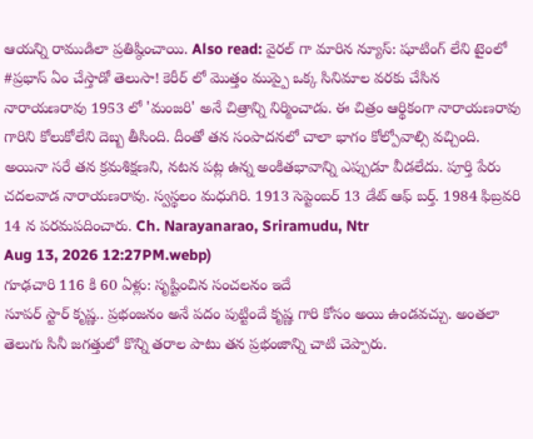ఆయన్ని రాముడిలా ప్రతిష్ఠించాయి. Also read: వైరల్ గా మారిన న్యూస్: షూటింగ్ లేని టైంలో #ప్రభాస్ ఏం చేస్తాడో తెలుసా! కెరీర్ లో మొత్తం ముప్పై ఒక్క సినిమాల వరకు చేసిన నారాయణరావు 1953 లో 'మంజరి' అనే చిత్రాన్ని నిర్మించాడు. ఈ చిత్రం ఆర్థికంగా నారాయణరావు గారిని కోలుకోలేని దెబ్బ తీసింది. దీంతో తన సంపాదనలో చాలా భాగం కోల్పోవాల్సి వచ్చింది. అయినా సరే తన క్రమశిక్షణని, నటన పట్ల ఉన్న అంకితభావాన్ని ఎప్పుడూ వీడలేదు. పూర్తి పేరు చదలవాడ నారాయణరావు. స్వస్థలం మధుగిరి. 1913 సెప్టెంబర్ 13 డేట్ ఆఫ్ బర్త్. 1984 ఫిబ్రవరి 14 న పరమపదించారు. Ch. Narayanarao, Sriramudu, Ntr
Aug 13, 2026 12:27PM.webp)
గూఢచారి 116 కి 60 ఏళ్లు: సృష్టించిన సంచలనం ఇదే
సూపర్ స్టార్ కృష్ణ.. ప్రభంజనం అనే పదం పుట్టిందే కృష్ణ గారి కోసం అయి ఉండవచ్చు. అంతలా తెలుగు సినీ జగత్తులో కొన్ని తరాల పాటు తన ప్రభంజాన్ని చాటి చెప్పారు.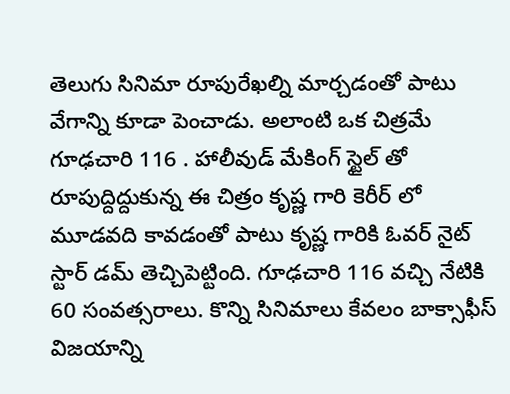తెలుగు సినిమా రూపురేఖల్ని మార్చడంతో పాటు వేగాన్ని కూడా పెంచాడు. అలాంటి ఒక చిత్రమే గూఢచారి 116 . హాలీవుడ్ మేకింగ్ స్టైల్ తో రూపుద్దిద్దుకున్న ఈ చిత్రం కృష్ణ గారి కెరీర్ లో మూడవది కావడంతో పాటు కృష్ణ గారికి ఓవర్ నైట్ స్టార్ డమ్ తెచ్చిపెట్టింది. గూఢచారి 116 వచ్చి నేటికి 60 సంవత్సరాలు. కొన్ని సినిమాలు కేవలం బాక్సాఫీస్ విజయాన్ని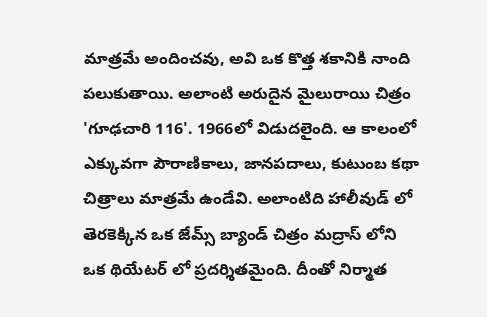మాత్రమే అందించవు, అవి ఒక కొత్త శకానికి నాంది పలుకుతాయి. అలాంటి అరుదైన మైలురాయి చిత్రం 'గూఢచారి 116'. 1966లో విడుదలైంది. ఆ కాలంలో ఎక్కువగా పౌరాణికాలు, జానపదాలు, కుటుంబ కథా చిత్రాలు మాత్రమే ఉండేవి. అలాంటిది హాలీవుడ్ లో తెరకెక్కిన ఒక జేమ్స్ బ్యాండ్ చిత్రం మద్రాస్ లోని ఒక థియేటర్ లో ప్రదర్శితమైంది. దీంతో నిర్మాత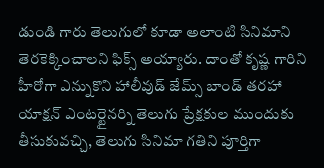డుండి గారు తెలుగులో కూడా అలాంటి సినిమాని తెరకెక్కించాలని ఫిక్స్ అయ్యారు. దాంతో కృష్ణ గారిని హీరోగా ఎన్నుకొని హాలీవుడ్ జేమ్స్ బాండ్ తరహా యాక్షన్ ఎంటర్టైనర్ని తెలుగు ప్రేక్షకుల ముందుకు తీసుకువచ్చి, తెలుగు సినిమా గతిని పూర్తిగా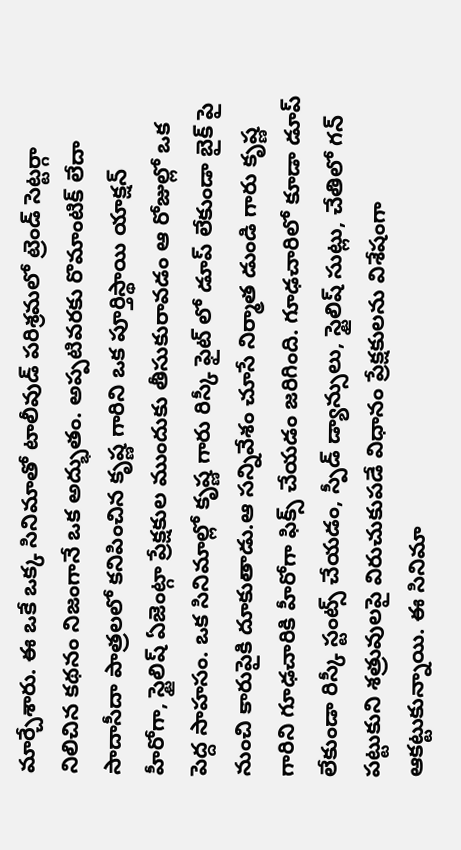మార్చేశారు. ఈ ఒకే ఒక్క సినిమాతో టాలీవుడ్ పరిశ్రమలో ట్రెండ్ సెట్టర్గా నిలిచిన కథనం నిజంగానే ఒక అద్భుతం. అప్పటివరకు రొమాంటిక్ లేదా సాదాసీదా పాత్రలలో కనిపించిన కృష్ణ గారిని ఒక పూర్తిస్థాయి యాక్షన్ హీరోగా, స్టైలిష్ ఏజెంట్గా ప్రేక్షకుల ముందుకు తీసుకురావడం ఆ రోజుల్లో ఒక పెద్ద సాహసం. ఒక సినిమాల్లో కృష్ణ గారు రిస్కీ ఫైట్ లో డూప్ లేకుండా బైక్ పై నుంచి కారుపైకి దూకుతాడు.ఆ సన్నివేశం చూసే నిర్మాత డుండి గారు కృష్ణ గారిని గూఢచారికి హీరోగా ఫిక్స్ చేయడం జరిగింది. గూఢచారిలో కూడా డూప్ లేకుండా రిస్కీ స్టంట్స్ చేయడం, స్పీడ్ డ్యాన్సులు, స్టైలిష్ సుట్లు, చేతిలో గన్ పట్టుకుని శత్రువులపై విరుచుకుపడే విధానం ప్రేక్షకులను విశేషంగా ఆకట్టుకున్నాయి. ఈ సినిమా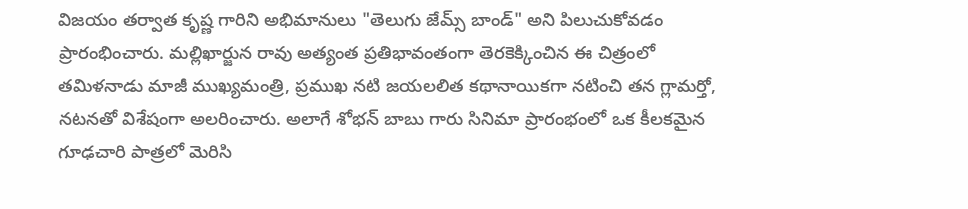విజయం తర్వాత కృష్ణ గారిని అభిమానులు "తెలుగు జేమ్స్ బాండ్" అని పిలుచుకోవడం ప్రారంభించారు. మల్లిఖార్జున రావు అత్యంత ప్రతిభావంతంగా తెరకెక్కించిన ఈ చిత్రంలో తమిళనాడు మాజీ ముఖ్యమంత్రి, ప్రముఖ నటి జయలలిత కథానాయికగా నటించి తన గ్లామర్తో, నటనతో విశేషంగా అలరించారు. అలాగే శోభన్ బాబు గారు సినిమా ప్రారంభంలో ఒక కీలకమైన గూఢచారి పాత్రలో మెరిసి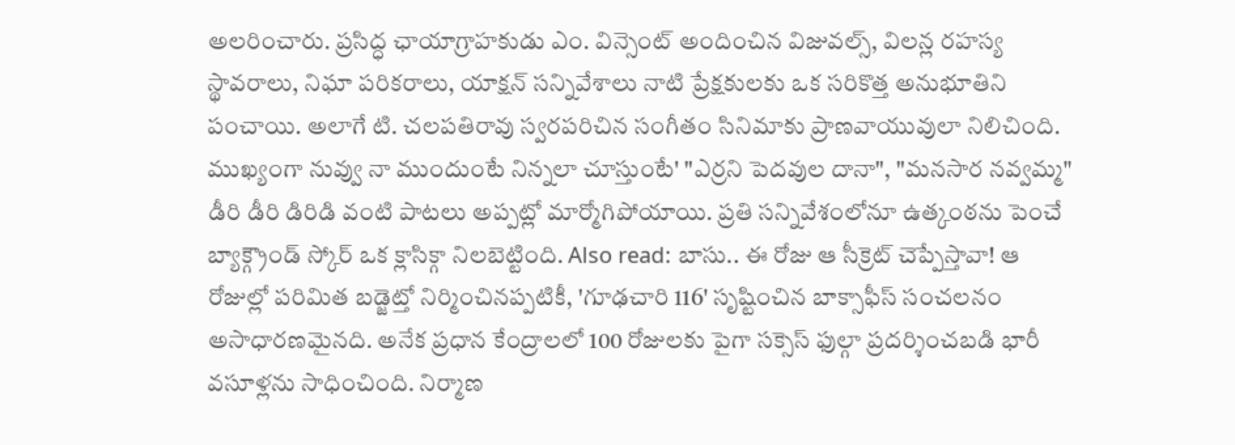అలరించారు. ప్రసిద్ధ ఛాయాగ్రాహకుడు ఎం. విన్సెంట్ అందించిన విజువల్స్, విలన్ల రహస్య స్థావరాలు, నిఘా పరికరాలు, యాక్షన్ సన్నివేశాలు నాటి ప్రేక్షకులకు ఒక సరికొత్త అనుభూతిని పంచాయి. అలాగే టి. చలపతిరావు స్వరపరిచిన సంగీతం సినిమాకు ప్రాణవాయువులా నిలిచింది. ముఖ్యంగా నువ్వు నా ముందుంటే నిన్నలా చూస్తుంటే' "ఎర్రని పెదవుల దానా", "మనసార నవ్వమ్మ" డీరి డీరి డిరిడి వంటి పాటలు అప్పట్లో మార్మోగిపోయాయి. ప్రతి సన్నివేశంలోనూ ఉత్కంఠను పెంచే బ్యాక్గ్రౌండ్ స్కోర్ ఒక క్లాసిక్గా నిలబెట్టింది. Also read: బాసు.. ఈ రోజు ఆ సీక్రెట్ చెప్పేస్తావా! ఆ రోజుల్లో పరిమిత బడ్జెట్తో నిర్మించినప్పటికీ, 'గూఢచారి 116' సృష్టించిన బాక్సాఫీస్ సంచలనం అసాధారణమైనది. అనేక ప్రధాన కేంద్రాలలో 100 రోజులకు పైగా సక్సెస్ ఫుల్గా ప్రదర్శించబడి భారీ వసూళ్లను సాధించింది. నిర్మాణ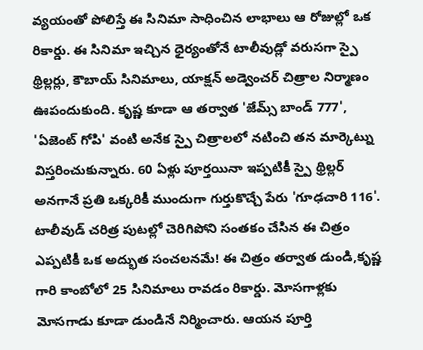వ్యయంతో పోలిస్తే ఈ సినిమా సాధించిన లాభాలు ఆ రోజుల్లో ఒక రికార్డు. ఈ సినిమా ఇచ్చిన ధైర్యంతోనే టాలీవుడ్లో వరుసగా స్పై థ్రిల్లర్లు, కౌబాయ్ సినిమాలు, యాక్షన్ అడ్వెంచర్ చిత్రాల నిర్మాణం ఊపందుకుంది. కృష్ణ కూడా ఆ తర్వాత 'జేమ్స్ బాండ్ 777', 'ఏజెంట్ గోపి' వంటి అనేక స్పై చిత్రాలలో నటించి తన మార్కెట్ను విస్తరించుకున్నారు. 60 ఏళ్లు పూర్తయినా ఇప్పటికీ స్పై థ్రిల్లర్ అనగానే ప్రతి ఒక్కరికీ ముందుగా గుర్తుకొచ్చే పేరు 'గూఢచారి 116'. టాలీవుడ్ చరిత్ర పుటల్లో చెరిగిపోని సంతకం చేసిన ఈ చిత్రం ఎప్పటికీ ఒక అద్భుత సంచలనమే! ఈ చిత్రం తర్వాత డుండి,కృష్ణ గారి కాంబోలో 25 సినిమాలు రావడం రికార్డు. మోసగాళ్లకు మోసగాడు కూడా డుండినే నిర్మించారు. ఆయన పూర్తి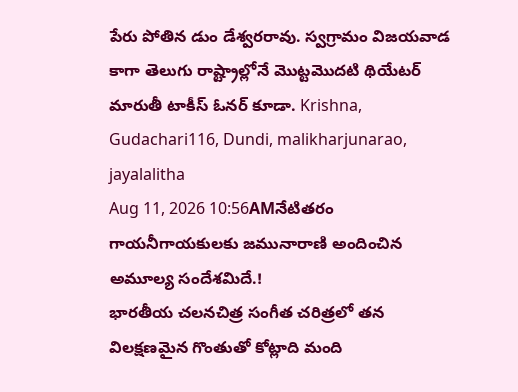పేరు పోతిన డుం డేశ్వరరావు. స్వగ్రామం విజయవాడ కాగా తెలుగు రాష్ట్రాల్లోనే మొట్టమొదటి థియేటర్ మారుతీ టాకీస్ ఓనర్ కూడా. Krishna, Gudachari116, Dundi, malikharjunarao, jayalalitha
Aug 11, 2026 10:56AMనేటితరం గాయనీగాయకులకు జమునారాణి అందించిన అమూల్య సందేశమిదే.!
భారతీయ చలనచిత్ర సంగీత చరిత్రలో తన విలక్షణమైన గొంతుతో కోట్లాది మంది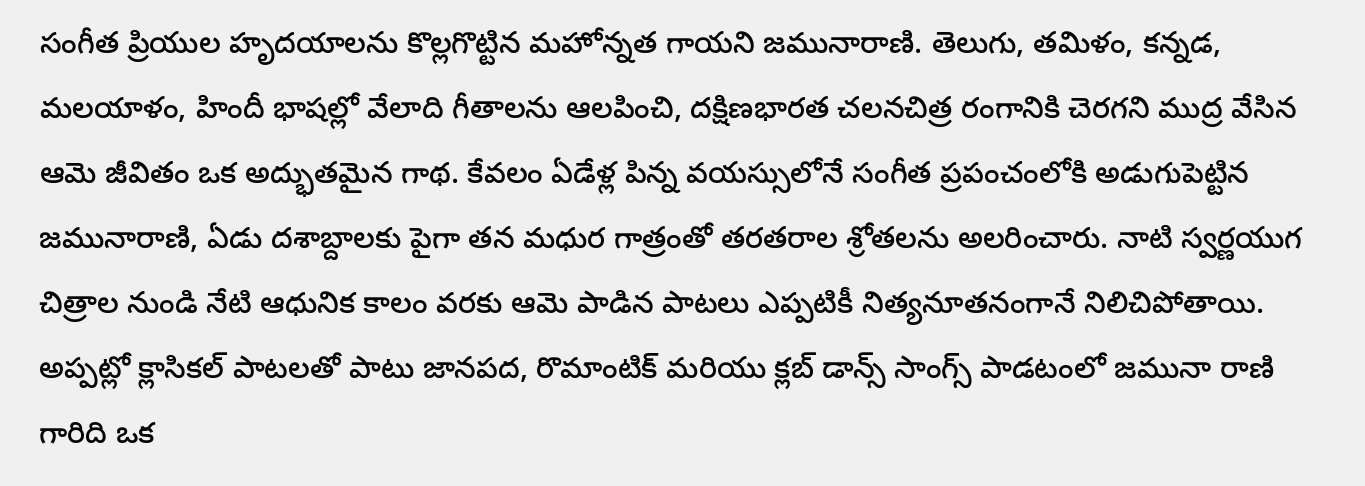సంగీత ప్రియుల హృదయాలను కొల్లగొట్టిన మహోన్నత గాయని జమునారాణి. తెలుగు, తమిళం, కన్నడ, మలయాళం, హిందీ భాషల్లో వేలాది గీతాలను ఆలపించి, దక్షిణభారత చలనచిత్ర రంగానికి చెరగని ముద్ర వేసిన ఆమె జీవితం ఒక అద్భుతమైన గాథ. కేవలం ఏడేళ్ల పిన్న వయస్సులోనే సంగీత ప్రపంచంలోకి అడుగుపెట్టిన జమునారాణి, ఏడు దశాబ్దాలకు పైగా తన మధుర గాత్రంతో తరతరాల శ్రోతలను అలరించారు. నాటి స్వర్ణయుగ చిత్రాల నుండి నేటి ఆధునిక కాలం వరకు ఆమె పాడిన పాటలు ఎప్పటికీ నిత్యనూతనంగానే నిలిచిపోతాయి. అప్పట్లో క్లాసికల్ పాటలతో పాటు జానపద, రొమాంటిక్ మరియు క్లబ్ డాన్స్ సాంగ్స్ పాడటంలో జమునా రాణి గారిది ఒక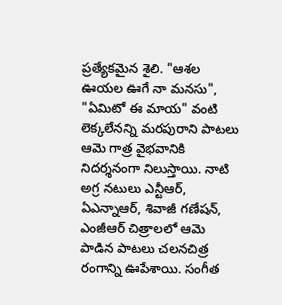ప్రత్యేకమైన శైలి. "ఆశల ఊయల ఊగే నా మనసు", "ఏమిటో ఈ మాయ" వంటి లెక్కలేనన్ని మరపురాని పాటలు ఆమె గాత్ర వైభవానికి నిదర్శనంగా నిలుస్తాయి. నాటి అగ్ర నటులు ఎన్టీఆర్, ఏఎన్నాఆర్, శివాజీ గణేషన్, ఎంజీఆర్ చిత్రాలలో ఆమె పాడిన పాటలు చలనచిత్ర రంగాన్ని ఊపేశాయి. సంగీత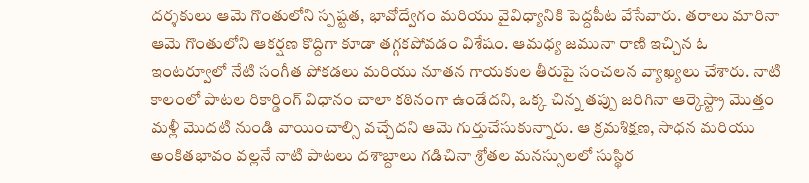దర్శకులు ఆమె గొంతులోని స్పష్టత, భావోద్వేగం మరియు వైవిధ్యానికి పెద్దపీట వేసేవారు. తరాలు మారినా ఆమె గొంతులోని ఆకర్షణ కొద్దిగా కూడా తగ్గకపోవడం విశేషం. ఆమధ్య జమునా రాణి ఇచ్చిన ఓ ఇంటర్వూలో నేటి సంగీత పోకడలు మరియు నూతన గాయకుల తీరుపై సంచలన వ్యాఖ్యలు చేశారు. నాటి కాలంలో పాటల రికార్డింగ్ విధానం చాలా కఠినంగా ఉండేదని, ఒక్క చిన్న తప్పు జరిగినా ఆర్కెస్ట్రా మొత్తం మళ్లీ మొదటి నుండి వాయించాల్సి వచ్చేదని ఆమె గుర్తుచేసుకున్నారు. ఆ క్రమశిక్షణ, సాధన మరియు అంకితభావం వల్లనే నాటి పాటలు దశాబ్దాలు గడిచినా శ్రోతల మనస్సులలో సుస్థిర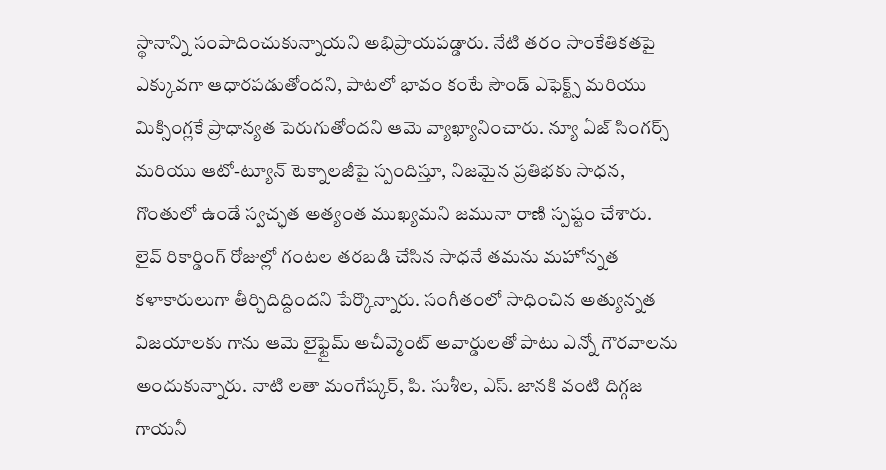స్థానాన్ని సంపాదించుకున్నాయని అభిప్రాయపడ్డారు. నేటి తరం సాంకేతికతపై ఎక్కువగా ఆధారపడుతోందని, పాటలో భావం కంటే సౌండ్ ఎఫెక్ట్స్ మరియు మిక్సింగ్లకే ప్రాధాన్యత పెరుగుతోందని ఆమె వ్యాఖ్యానించారు. న్యూ ఏజ్ సింగర్స్ మరియు ఆటో-ట్యూన్ టెక్నాలజీపై స్పందిస్తూ, నిజమైన ప్రతిభకు సాధన, గొంతులో ఉండే స్వచ్ఛత అత్యంత ముఖ్యమని జమునా రాణి స్పష్టం చేశారు. లైవ్ రికార్డింగ్ రోజుల్లో గంటల తరబడి చేసిన సాధనే తమను మహోన్నత కళాకారులుగా తీర్చిదిద్దిందని పేర్కొన్నారు. సంగీతంలో సాధించిన అత్యున్నత విజయాలకు గాను ఆమె లైఫ్టైమ్ అచీవ్మెంట్ అవార్డులతో పాటు ఎన్నో గౌరవాలను అందుకున్నారు. నాటి లతా మంగేష్కర్, పి. సుశీల, ఎస్. జానకి వంటి దిగ్గజ గాయనీ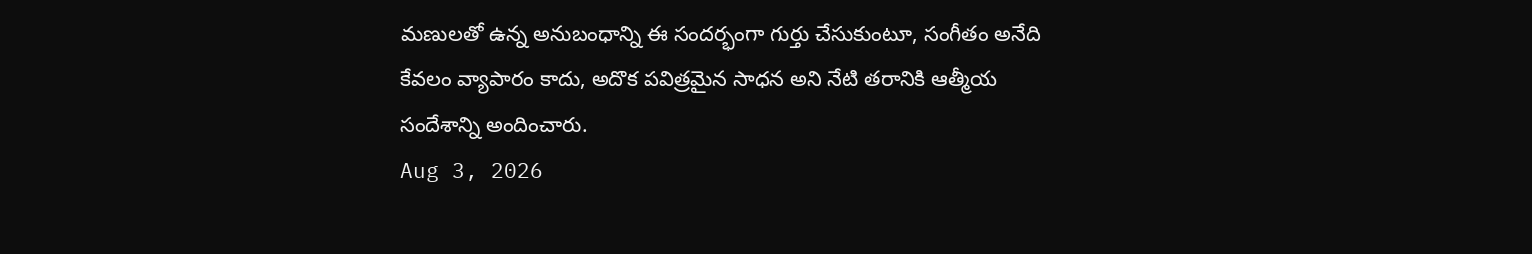మణులతో ఉన్న అనుబంధాన్ని ఈ సందర్భంగా గుర్తు చేసుకుంటూ, సంగీతం అనేది కేవలం వ్యాపారం కాదు, అదొక పవిత్రమైన సాధన అని నేటి తరానికి ఆత్మీయ సందేశాన్ని అందించారు.
Aug 3, 2026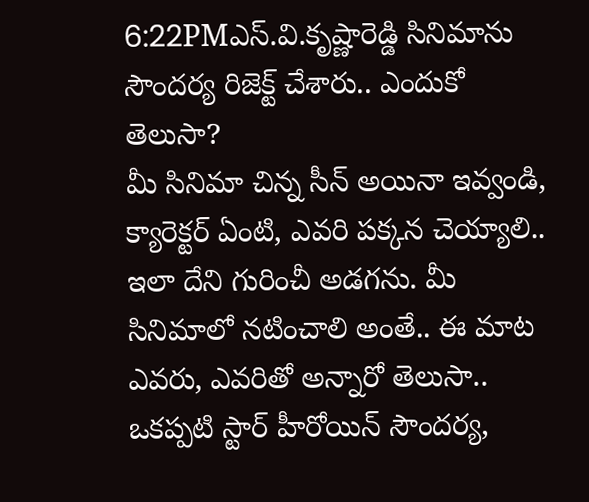6:22PMఎస్.వి.కృష్ణారెడ్డి సినిమాను సౌందర్య రిజెక్ట్ చేశారు.. ఎందుకో తెలుసా?
మీ సినిమా చిన్న సీన్ అయినా ఇవ్వండి, క్యారెక్టర్ ఏంటి, ఎవరి పక్కన చెయ్యాలి.. ఇలా దేని గురించీ అడగను. మీ సినిమాలో నటించాలి అంతే.. ఈ మాట ఎవరు, ఎవరితో అన్నారో తెలుసా.. ఒకప్పటి స్టార్ హీరోయిన్ సౌందర్య,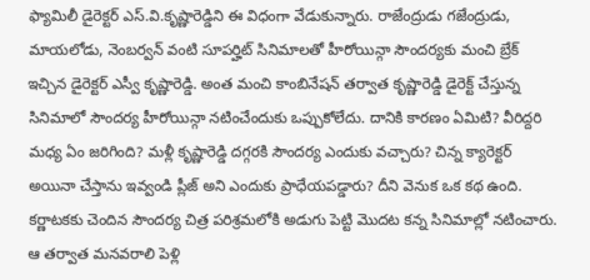ఫ్యామిలీ డైరెక్టర్ ఎస్.వి.కృష్ణారెడ్డిని ఈ విధంగా వేడుకున్నారు. రాజేంద్రుడు గజేంద్రుడు, మాయలోడు, నెంబర్వన్ వంటి సూపర్హిట్ సినిమాలతో హీరోయిన్గా సౌందర్యకు మంచి బ్రేక్ ఇచ్చిన డైరెక్టర్ ఎస్వీ కృష్ణారెడ్డి. అంత మంచి కాంబినేషన్ తర్వాత కృష్ణారెడ్డి డైరెక్ట్ చేస్తున్న సినిమాలో సౌందర్య హీరోయిన్గా నటించేందుకు ఒప్పుకోలేదు. దానికి కారణం ఏమిటి? వీరిద్దరి మధ్య ఏం జరిగింది? మళ్లీ కృష్ణారెడ్డి దగ్గరకి సౌందర్య ఎందుకు వచ్చారు? చిన్న క్యారెక్టర్ అయినా చేస్తాను ఇవ్వండి ప్లీజ్ అని ఎందుకు ప్రాధేయపడ్డారు? దీని వెనుక ఒక కథ ఉంది. కర్ణాటకకు చెందిన సౌందర్య చిత్ర పరిశ్రమలోకి అడుగు పెట్టి మొదట కన్న సినిమాల్లో నటించారు. ఆ తర్వాత మనవరాలి పెళ్లి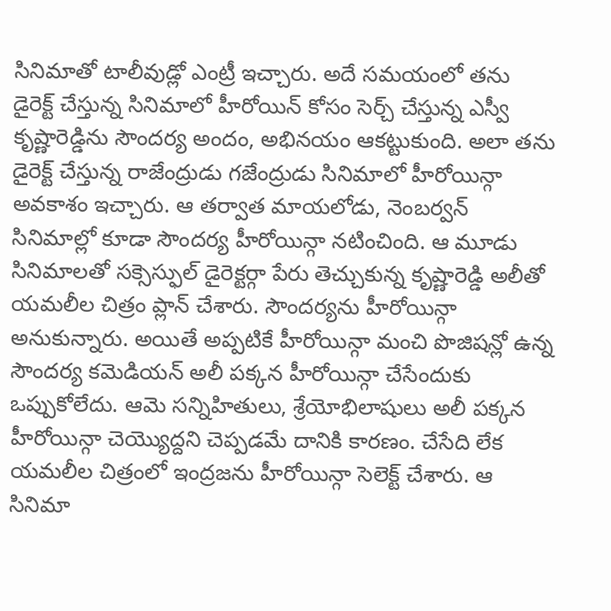సినిమాతో టాలీవుడ్లో ఎంట్రీ ఇచ్చారు. అదే సమయంలో తను డైరెక్ట్ చేస్తున్న సినిమాలో హీరోయిన్ కోసం సెర్చ్ చేస్తున్న ఎస్వీ కృష్ణారెడ్డిను సౌందర్య అందం, అభినయం ఆకట్టుకుంది. అలా తను డైరెక్ట్ చేస్తున్న రాజేంద్రుడు గజేంద్రుడు సినిమాలో హీరోయిన్గా అవకాశం ఇచ్చారు. ఆ తర్వాత మాయలోడు, నెంబర్వన్ సినిమాల్లో కూడా సౌందర్య హీరోయిన్గా నటించింది. ఆ మూడు సినిమాలతో సక్సెస్ఫుల్ డైరెక్టర్గా పేరు తెచ్చుకున్న కృష్ణారెడ్డి అలీతో యమలీల చిత్రం ప్లాన్ చేశారు. సౌందర్యను హీరోయిన్గా అనుకున్నారు. అయితే అప్పటికే హీరోయిన్గా మంచి పొజిషన్లో ఉన్న సౌందర్య కమెడియన్ అలీ పక్కన హీరోయిన్గా చేసేందుకు ఒప్పుకోలేదు. ఆమె సన్నిహితులు, శ్రేయోభిలాషులు అలీ పక్కన హీరోయిన్గా చెయ్యొద్దని చెప్పడమే దానికి కారణం. చేసేది లేక యమలీల చిత్రంలో ఇంద్రజను హీరోయిన్గా సెలెక్ట్ చేశారు. ఆ సినిమా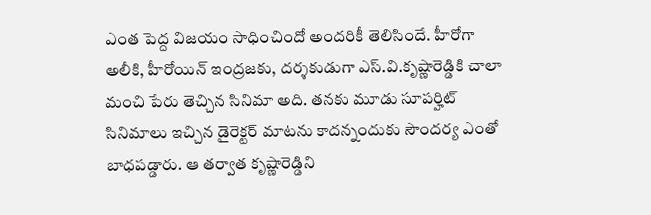ఎంత పెద్ద విజయం సాధించిందో అందరికీ తెలిసిందే. హీరోగా అలీకి, హీరోయిన్ ఇంద్రజకు, దర్శకుడుగా ఎస్.వి.కృష్ణారెడ్డికి చాలా మంచి పేరు తెచ్చిన సినిమా అది. తనకు మూడు సూపర్హిట్ సినిమాలు ఇచ్చిన డైరెక్టర్ మాటను కాదన్నందుకు సౌందర్య ఎంతో బాధపడ్డారు. ఆ తర్వాత కృష్ణారెడ్డిని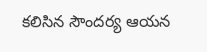కలిసిన సౌందర్య ఆయన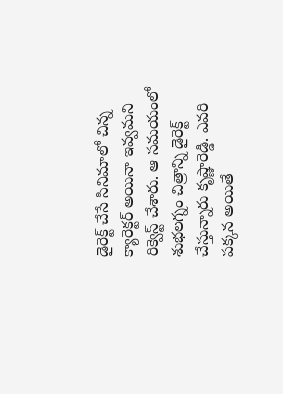డైరెక్ట్ చేసే సినిమాలో చిన్న క్యారెక్టర్ అయినా ఇవ్వమని రిక్వెస్ట్ చేశారు. ఆ సమయంలో శుభలగ్నం చిత్రాన్ని డైరెక్ట్ చేస్తున్నారు కృష్ణారెడ్డి. ఎవరి పక్కన అయితే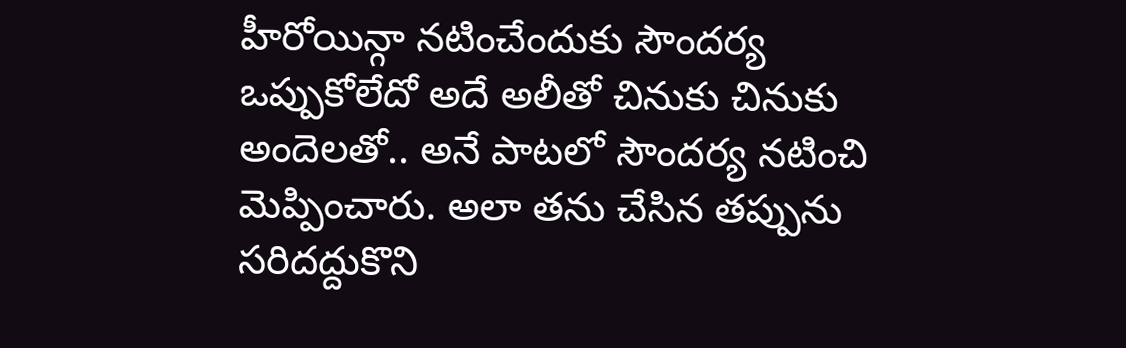హీరోయిన్గా నటించేందుకు సౌందర్య ఒప్పుకోలేదో అదే అలీతో చినుకు చినుకు అందెలతో.. అనే పాటలో సౌందర్య నటించి మెప్పించారు. అలా తను చేసిన తప్పును సరిదద్దుకొని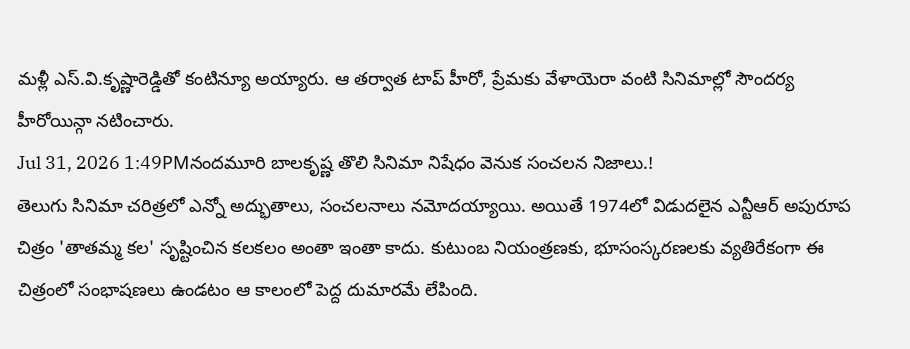మళ్లీ ఎస్.వి.కృష్ణారెడ్డితో కంటిన్యూ అయ్యారు. ఆ తర్వాత టాప్ హీరో, ప్రేమకు వేళాయెరా వంటి సినిమాల్లో సౌందర్య హీరోయిన్గా నటించారు.
Jul 31, 2026 1:49PMనందమూరి బాలకృష్ణ తొలి సినిమా నిషేధం వెనుక సంచలన నిజాలు.!
తెలుగు సినిమా చరిత్రలో ఎన్నో అద్భుతాలు, సంచలనాలు నమోదయ్యాయి. అయితే 1974లో విడుదలైన ఎన్టీఆర్ అపురూప చిత్రం 'తాతమ్మ కల' సృష్టించిన కలకలం అంతా ఇంతా కాదు. కుటుంబ నియంత్రణకు, భూసంస్కరణలకు వ్యతిరేకంగా ఈ చిత్రంలో సంభాషణలు ఉండటం ఆ కాలంలో పెద్ద దుమారమే లేపింది.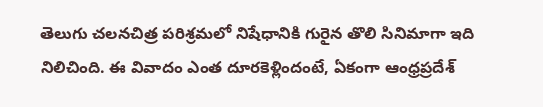తెలుగు చలనచిత్ర పరిశ్రమలో నిషేధానికి గురైన తొలి సినిమాగా ఇది నిలిచింది. ఈ వివాదం ఎంత దూరకెళ్లిందంటే, ఏకంగా ఆంధ్రప్రదేశ్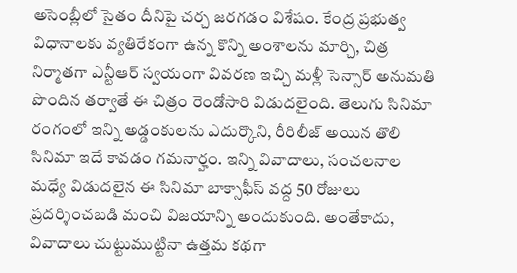అసెంబ్లీలో సైతం దీనిపై చర్చ జరగడం విశేషం. కేంద్ర ప్రభుత్వ విధానాలకు వ్యతిరేకంగా ఉన్న కొన్ని అంశాలను మార్చి, చిత్ర నిర్మాతగా ఎన్టీఆర్ స్వయంగా వివరణ ఇచ్చి మళ్లీ సెన్సార్ అనుమతి పొందిన తర్వాతే ఈ చిత్రం రెండోసారి విడుదలైంది. తెలుగు సినిమా రంగంలో ఇన్ని అడ్డంకులను ఎదుర్కొని, రీరిలీజ్ అయిన తొలి సినిమా ఇదే కావడం గమనార్హం. ఇన్ని వివాదాలు, సంచలనాల మధ్యే విడుదలైన ఈ సినిమా బాక్సాఫీస్ వద్ద 50 రోజులు ప్రదర్శించబడి మంచి విజయాన్ని అందుకుంది. అంతేకాదు, వివాదాలు చుట్టుముట్టినా ఉత్తమ కథగా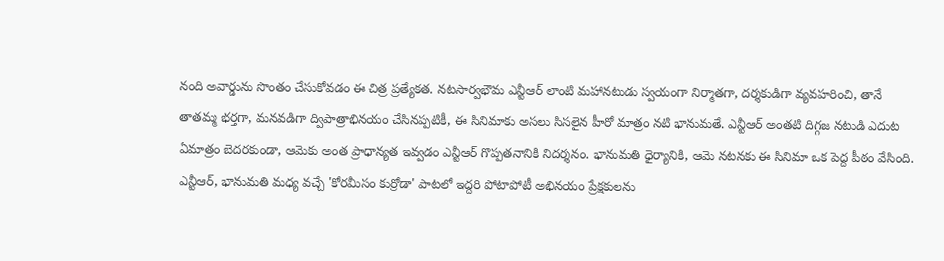నంది అవార్డును సొంతం చేసుకోవడం ఈ చిత్ర ప్రత్యేకత. నటసార్వభౌమ ఎన్టీఆర్ లాంటి మహానటుడు స్వయంగా నిర్మాతగా, దర్శకుడిగా వ్యవహరించి, తానే తాతమ్మ భర్తగా, మనవడిగా ద్విపాత్రాభినయం చేసినప్పటికీ, ఈ సినిమాకు అసలు సిసలైన హీరో మాత్రం నటి భానుమతే. ఎన్టీఆర్ అంతటి దిగ్గజ నటుడి ఎదుట ఏమాత్రం బెదరకుండా, ఆమెకు అంత ప్రాధాన్యత ఇవ్వడం ఎన్టీఆర్ గొప్పతనానికి నిదర్శనం. భానుమతి ధైర్యానికి, ఆమె నటనకు ఈ సినిమా ఒక పెద్ద పీఠం వేసింది. ఎన్టీఆర్, భానుమతి మధ్య వచ్చే 'కోరమీసం కుర్రోడా' పాటలో ఇద్దరి పోటాపోటీ అభినయం ప్రేక్షకులను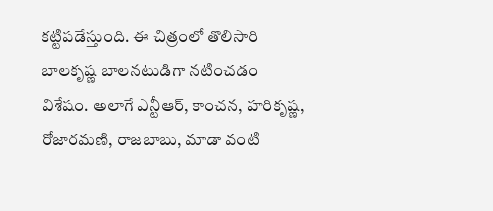కట్టిపడేస్తుంది. ఈ చిత్రంలో తొలిసారి బాలకృష్ణ బాలనటుడిగా నటించడం విశేషం. అలాగే ఎన్టీఆర్, కాంచన, హరికృష్ణ, రోజారమణి, రాజబాబు, మాడా వంటి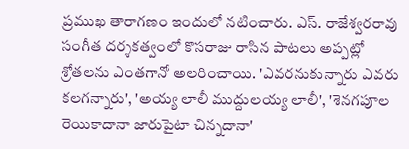ప్రముఖ తారాగణం ఇందులో నటించారు. ఎస్. రాజేశ్వరరావు సంగీత దర్శకత్వంలో కొసరాజు రాసిన పాటలు అప్పట్లో శ్రోతలను ఎంతగానో అలరించాయి. 'ఎవరనుకున్నారు ఎవరు కలగన్నారు', 'అయ్య లాలీ ముద్దులయ్య లాలీ', 'శెనగపూల రెయికాదానా జారుపైటా చిన్నదానా'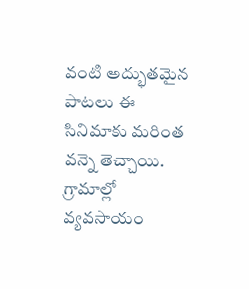వంటి అద్భుతమైన పాటలు ఈ సినిమాకు మరింత వన్నె తెచ్చాయి. గ్రామాల్లో వ్యవసాయం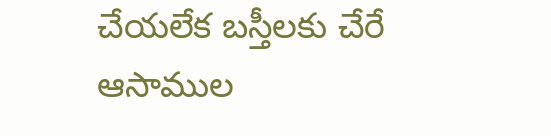చేయలేక బస్తీలకు చేరే ఆసాముల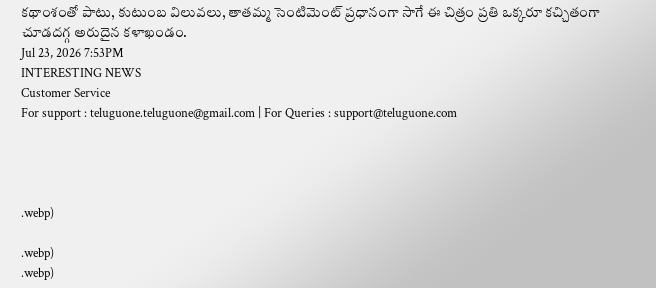కథాంశంతో పాటు, కుటుంబ విలువలు, తాతమ్మ సెంటిమెంట్ ప్రధానంగా సాగే ఈ చిత్రం ప్రతి ఒక్కరూ కచ్చితంగా చూడదగ్గ అరుదైన కళాఖండం.
Jul 23, 2026 7:53PM
INTERESTING NEWS
Customer Service
For support : teluguone.teluguone@gmail.com | For Queries : support@teluguone.com




.webp)

.webp)
.webp)